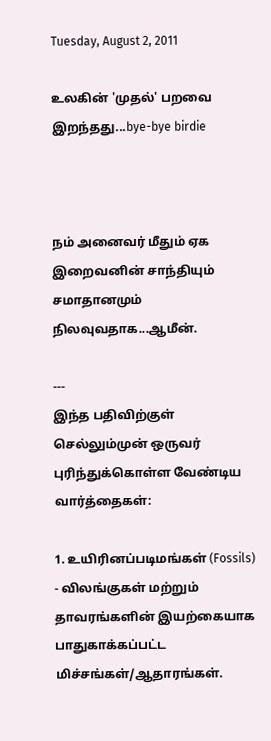Tuesday, August 2, 2011

உலகின் 'முதல்' பறவை இறந்தது...bye-bye birdie



நம் அனைவர் மீதும் ஏக இறைவனின் சாந்தியும் சமாதானமும் நிலவுவதாக...ஆமீன்.

---
இந்த பதிவிற்குள் செல்லும்முன் ஒருவர் புரிந்துக்கொள்ள வேண்டிய வார்த்தைகள்:

1. உயிரினப்படிமங்கள் (Fossils) - விலங்குகள் மற்றும் தாவரங்களின் இயற்கையாக பாதுகாக்கப்பட்ட மிச்சங்கள்/ஆதாரங்கள்.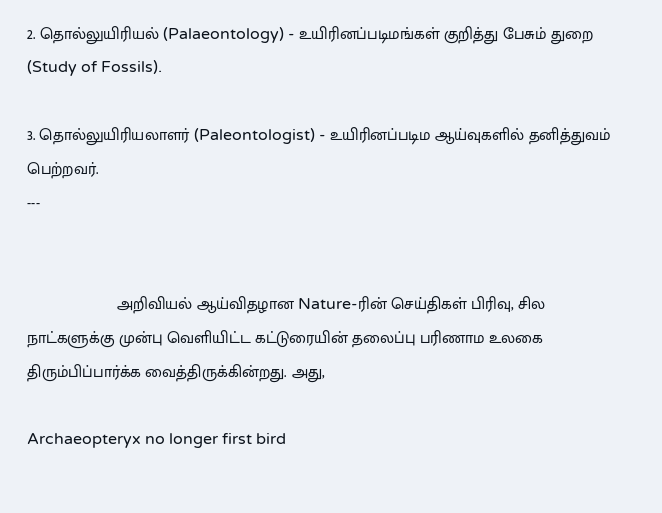2. தொல்லுயிரியல் (Palaeontology) - உயிரினப்படிமங்கள் குறித்து பேசும் துறை (Study of Fossils).

3. தொல்லுயிரியலாளர் (Paleontologist) - உயிரினப்படிம ஆய்வுகளில் தனித்துவம் பெற்றவர்.
---


                    அறிவியல் ஆய்விதழான Nature-ரின் செய்திகள் பிரிவு, சில நாட்களுக்கு முன்பு வெளியிட்ட கட்டுரையின் தலைப்பு பரிணாம உலகை திரும்பிப்பார்க்க வைத்திருக்கின்றது. அது,

Archaeopteryx no longer first bird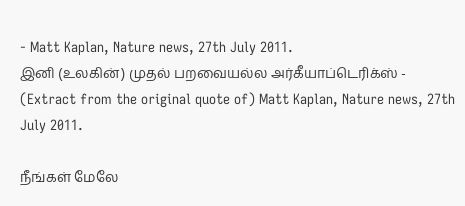- Matt Kaplan, Nature news, 27th July 2011.
இனி (உலகின்) முதல் பறவையல்ல அர்கீயாப்டெரிக்ஸ் - (Extract from the original quote of) Matt Kaplan, Nature news, 27th July 2011.

நீங்கள் மேலே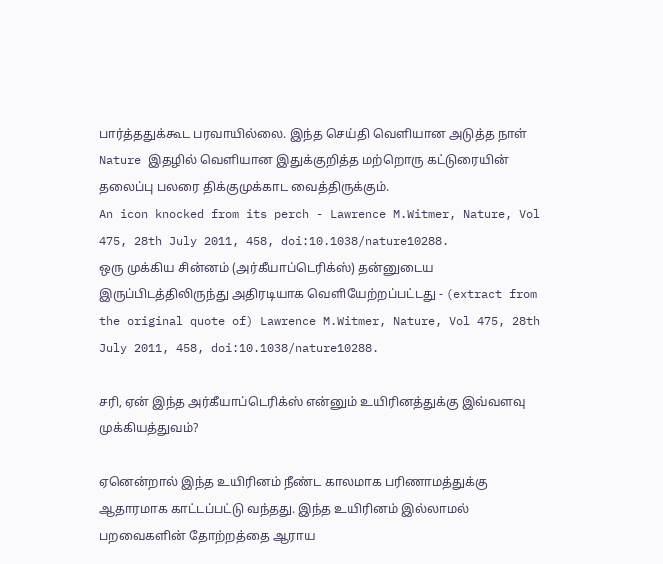பார்த்ததுக்கூட பரவாயில்லை. இந்த செய்தி வெளியான அடுத்த நாள் Nature இதழில் வெளியான இதுக்குறித்த மற்றொரு கட்டுரையின் தலைப்பு பலரை திக்குமுக்காட வைத்திருக்கும்.
An icon knocked from its perch - Lawrence M.Witmer, Nature, Vol 475, 28th July 2011, 458, doi:10.1038/nature10288.
ஒரு முக்கிய சின்னம் (அர்கீயாப்டெரிக்ஸ்) தன்னுடைய இருப்பிடத்திலிருந்து அதிரடியாக வெளியேற்றப்பட்டது - (extract from the original quote of) Lawrence M.Witmer, Nature, Vol 475, 28th July 2011, 458, doi:10.1038/nature10288.

சரி, ஏன் இந்த அர்கீயாப்டெரிக்ஸ் என்னும் உயிரினத்துக்கு இவ்வளவு முக்கியத்துவம்?

ஏனென்றால் இந்த உயிரினம் நீண்ட காலமாக பரிணாமத்துக்கு ஆதாரமாக காட்டப்பட்டு வந்தது. இந்த உயிரினம் இல்லாமல் பறவைகளின் தோற்றத்தை ஆராய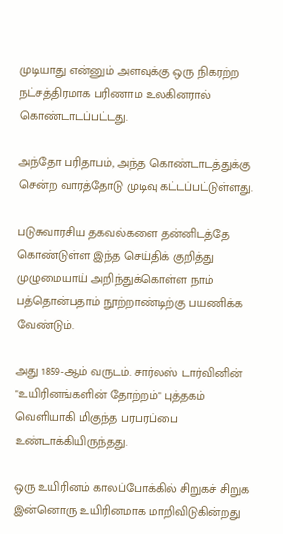முடியாது என்னும் அளவுக்கு ஒரு நிகரற்ற நட்சத்திரமாக பரிணாம உலகினரால் கொண்டாடப்பட்டது.

அந்தோ பரிதாபம், அந்த கொண்டாடத்துக்கு சென்ற வாரத்தோடு முடிவு கட்டப்பட்டுள்ளது.

படுசுவாரசிய தகவல்களை தன்னிடத்தே கொண்டுள்ள இந்த செய்திக் குறித்து முழுமையாய் அறிந்துக்கொள்ள நாம் பத்தொன்பதாம் நூற்றாண்டிற்கு பயணிக்க வேண்டும்.

அது 1859-ஆம் வருடம். சார்லஸ் டார்வினின் "உயிரினங்களின் தோற்றம்" புத்தகம் வெளியாகி மிகுந்த பரபரப்பை உண்டாக்கியிருந்தது.

ஒரு உயிரினம் காலப்போக்கில் சிறுகச் சிறுக இன்னொரு உயிரினமாக மாறிவிடுகின்றது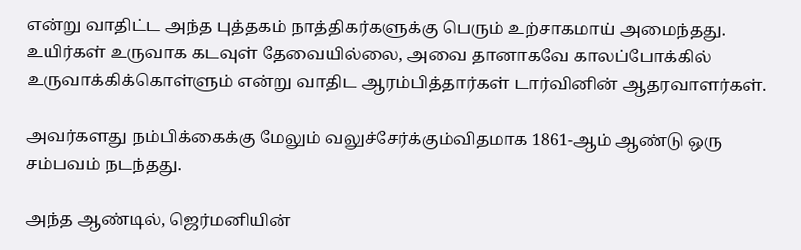என்று வாதிட்ட அந்த புத்தகம் நாத்திகர்களுக்கு பெரும் உற்சாகமாய் அமைந்தது. உயிர்கள் உருவாக கடவுள் தேவையில்லை, அவை தானாகவே காலப்போக்கில் உருவாக்கிக்கொள்ளும் என்று வாதிட ஆரம்பித்தார்கள் டார்வினின் ஆதரவாளர்கள்.

அவர்களது நம்பிக்கைக்கு மேலும் வலுச்சேர்க்கும்விதமாக 1861-ஆம் ஆண்டு ஒரு சம்பவம் நடந்தது.

அந்த ஆண்டில், ஜெர்மனியின்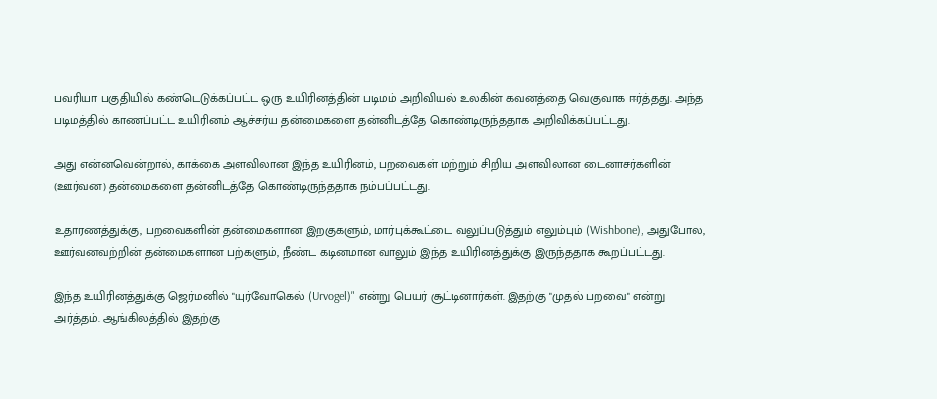பவரியா பகுதியில் கண்டெடுக்கப்பட்ட ஒரு உயிரினத்தின் படிமம் அறிவியல் உலகின் கவனத்தை வெகுவாக ஈர்த்தது. அந்த படிமத்தில் காணப்பட்ட உயிரினம் ஆச்சர்ய தன்மைகளை தன்னிடத்தே கொண்டிருந்ததாக அறிவிக்கப்பட்டது.

அது என்னவென்றால், காக்கை அளவிலான இந்த உயிரினம், பறவைகள் மற்றும் சிறிய அளவிலான டைனாசர்களின் (ஊர்வன) தன்மைகளை தன்னிடத்தே கொண்டிருந்ததாக நம்பப்பட்டது.

உதாரணத்துக்கு, பறவைகளின் தன்மைகளான இறகுகளும், மார்புக்கூட்டை வலுப்படுத்தும் எலும்பும் (Wishbone), அதுபோல, ஊர்வனவற்றின் தன்மைகளான பற்களும், நீண்ட கடினமான வாலும் இந்த உயிரினத்துக்கு இருந்ததாக கூறப்பட்டது.

இந்த உயிரினத்துக்கு ஜெர்மனில் "யுர்வோகெல் (Urvogel)" என்று பெயர் சூட்டினார்கள். இதற்கு "முதல் பறவை" என்று அர்த்தம். ஆங்கிலத்தில் இதற்கு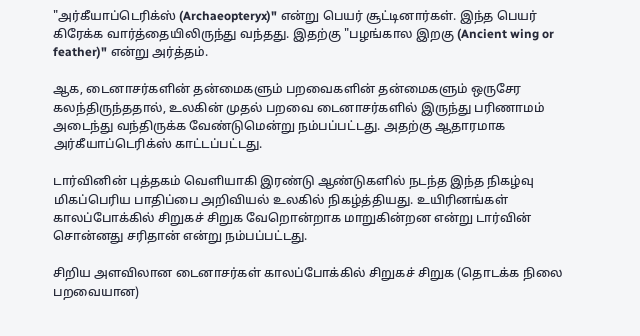"அர்கீயாப்டெரிக்ஸ் (Archaeopteryx)" என்று பெயர் சூட்டினார்கள். இந்த பெயர் கிரேக்க வார்த்தையிலிருந்து வந்தது. இதற்கு "பழங்கால இறகு (Ancient wing or feather)" என்று அர்த்தம்.

ஆக, டைனாசர்களின் தன்மைகளும் பறவைகளின் தன்மைகளும் ஒருசேர கலந்திருந்ததால், உலகின் முதல் பறவை டைனாசர்களில் இருந்து பரிணாமம் அடைந்து வந்திருக்க வேண்டுமென்று நம்பப்பட்டது. அதற்கு ஆதாரமாக அர்கீயாப்டெரிக்ஸ் காட்டப்பட்டது.

டார்வினின் புத்தகம் வெளியாகி இரண்டு ஆண்டுகளில் நடந்த இந்த நிகழ்வு மிகப்பெரிய பாதிப்பை அறிவியல் உலகில் நிகழ்த்தியது. உயிரினங்கள் காலப்போக்கில் சிறுகச் சிறுக வேறொன்றாக மாறுகின்றன என்று டார்வின் சொன்னது சரிதான் என்று நம்பப்பட்டது.

சிறிய அளவிலான டைனாசர்கள் காலப்போக்கில் சிறுகச் சிறுக (தொடக்க நிலை பறவையான)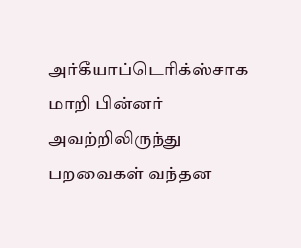அர்கீயாப்டெரிக்ஸ்சாக மாறி பின்னர் அவற்றிலிருந்து பறவைகள் வந்தன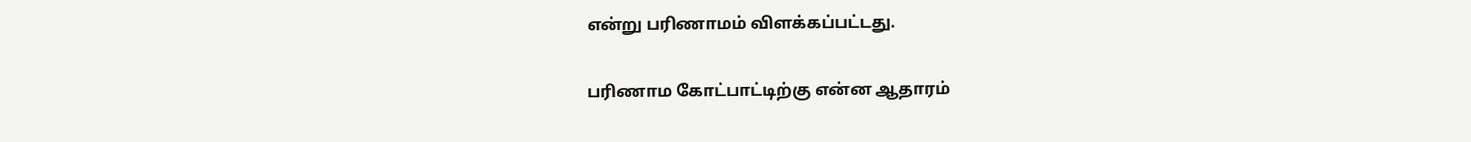என்று பரிணாமம் விளக்கப்பட்டது.

பரிணாம கோட்பாட்டிற்கு என்ன ஆதாரம்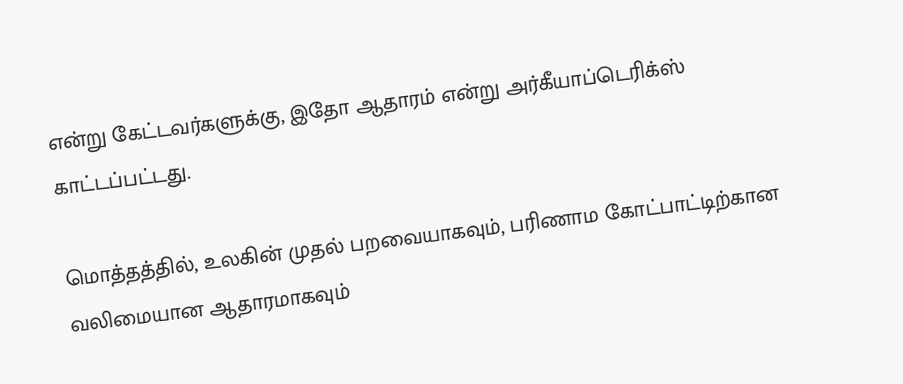என்று கேட்டவர்களுக்கு, இதோ ஆதாரம் என்று அர்கீயாப்டெரிக்ஸ் காட்டப்பட்டது.

மொத்தத்தில், உலகின் முதல் பறவையாகவும், பரிணாம கோட்பாட்டிற்கான வலிமையான ஆதாரமாகவும்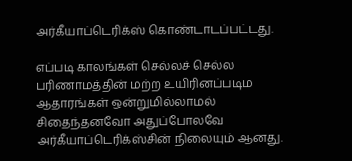அர்கீயாப்டெரிக்ஸ் கொண்டாடப்பட்டது.

எப்படி காலங்கள் செல்லச் செல்ல பரிணாமத்தின் மற்ற உயிரினப்படிம ஆதாரங்கள் ஒன்றுமில்லாமல் சிதைந்தனவோ அதுப்போலவே அர்கீயாப்டெரிக்ஸ்சின் நிலையும் ஆனது.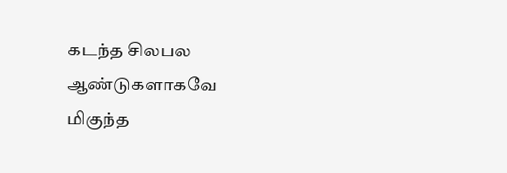கடந்த சிலபல ஆண்டுகளாகவே மிகுந்த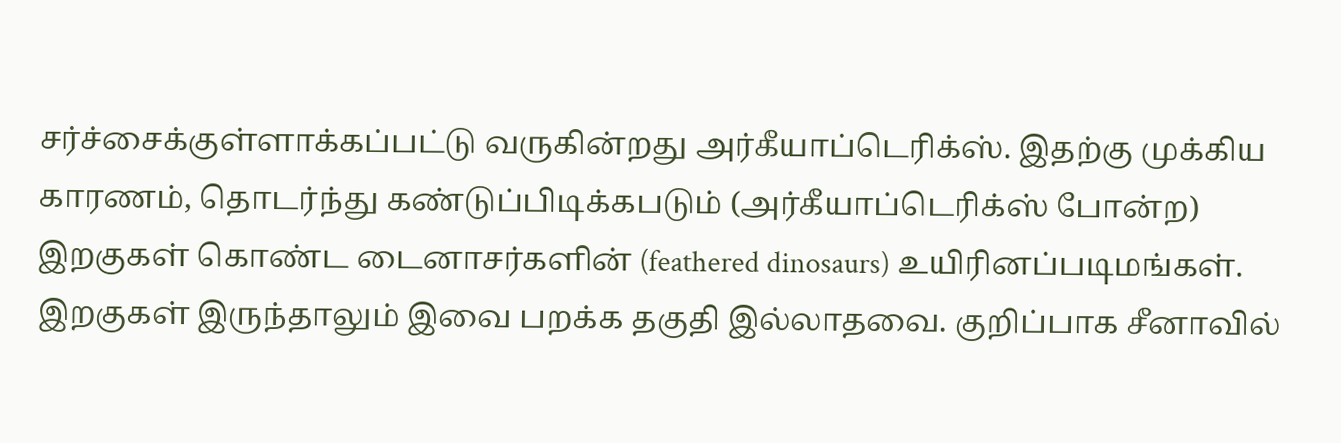சர்ச்சைக்குள்ளாக்கப்பட்டு வருகின்றது அர்கீயாப்டெரிக்ஸ். இதற்கு முக்கிய காரணம், தொடர்ந்து கண்டுப்பிடிக்கபடும் (அர்கீயாப்டெரிக்ஸ் போன்ற) இறகுகள் கொண்ட டைனாசர்களின் (feathered dinosaurs) உயிரினப்படிமங்கள். இறகுகள் இருந்தாலும் இவை பறக்க தகுதி இல்லாதவை. குறிப்பாக சீனாவில்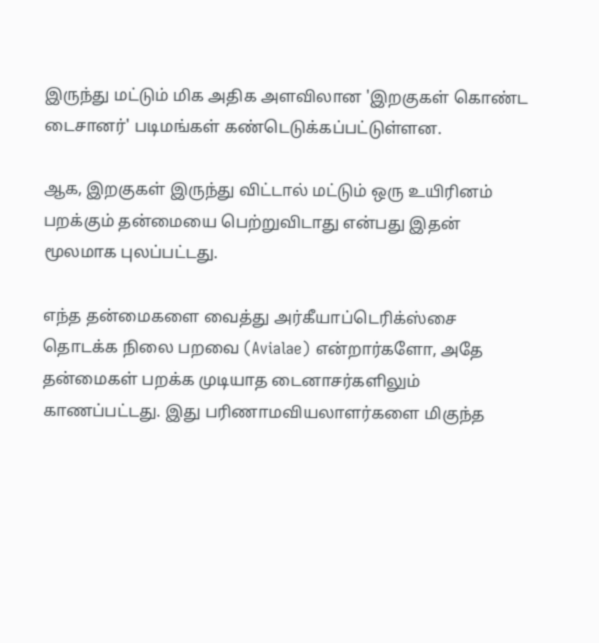இருந்து மட்டும் மிக அதிக அளவிலான 'இறகுகள் கொண்ட டைசானர்' படிமங்கள் கண்டெடுக்கப்பட்டுள்ளன.

ஆக, இறகுகள் இருந்து விட்டால் மட்டும் ஒரு உயிரினம் பறக்கும் தன்மையை பெற்றுவிடாது என்பது இதன் மூலமாக புலப்பட்டது.

எந்த தன்மைகளை வைத்து அர்கீயாப்டெரிக்ஸ்சை தொடக்க நிலை பறவை (Avialae) என்றார்களோ, அதே தன்மைகள் பறக்க முடியாத டைனாசர்களிலும் காணப்பட்டது. இது பரிணாமவியலாளர்களை மிகுந்த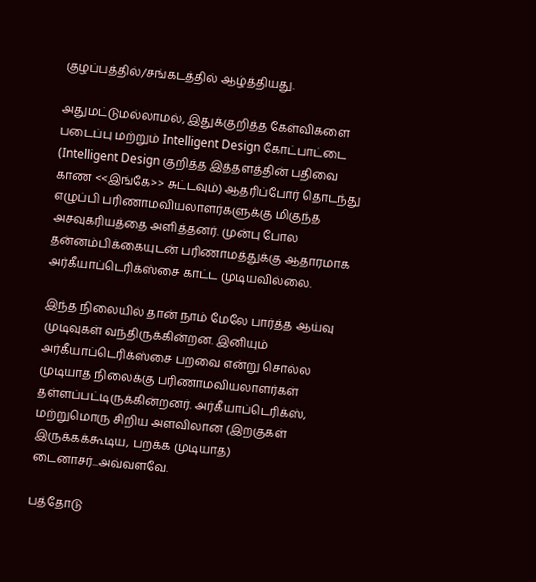குழப்பத்தில்/சங்கடத்தில் ஆழ்த்தியது.

அதுமட்டுமல்லாமல், இதுக்குறித்த கேள்விகளை படைப்பு மற்றும் Intelligent Design கோட்பாட்டை (Intelligent Design குறித்த இத்தளத்தின் பதிவை காண <<இங்கே>> சுட்டவும்) ஆதரிப்போர் தொடந்து எழுப்பி பரிணாமவியலாளர்களுக்கு மிகுந்த அசவுகரியத்தை அளித்தனர். முன்பு போல தன்னம்பிக்கையுடன் பரிணாமத்துக்கு ஆதாரமாக அர்கீயாப்டெரிக்ஸ்சை காட்ட முடியவில்லை.

இந்த நிலையில் தான் நாம் மேலே பார்த்த ஆய்வு முடிவுகள் வந்திருக்கின்றன. இனியும் அர்கீயாப்டெரிக்ஸ்சை பறவை என்று சொல்ல முடியாத நிலைக்கு பரிணாமவியலாளர்கள் தள்ளப்பட்டிருக்கின்றனர். அர்கீயாப்டெரிக்ஸ், மற்றுமொரு சிறிய அளவிலான (இறகுகள் இருக்கக்கூடிய, பறக்க முடியாத) டைனாசர்...அவ்வளவே.

பத்தோடு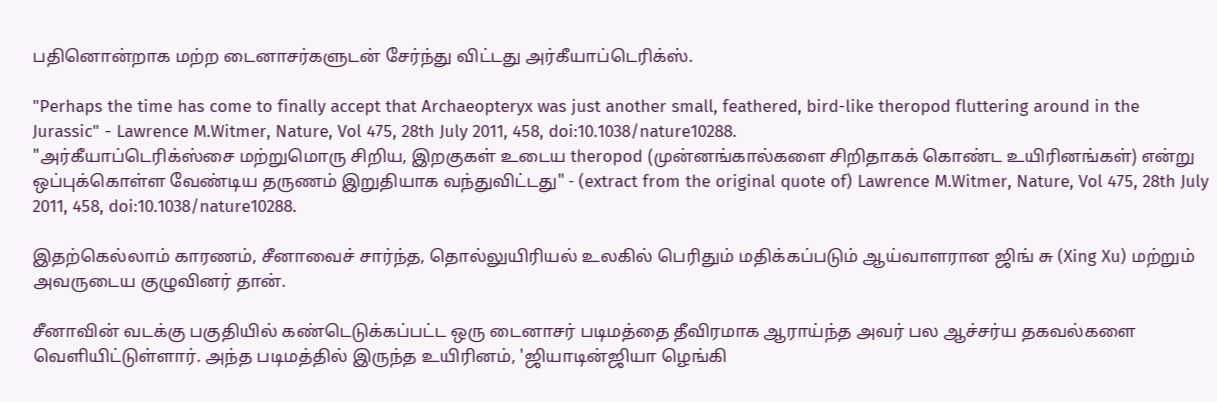பதினொன்றாக மற்ற டைனாசர்களுடன் சேர்ந்து விட்டது அர்கீயாப்டெரிக்ஸ்.

"Perhaps the time has come to finally accept that Archaeopteryx was just another small, feathered, bird-like theropod fluttering around in the Jurassic" - Lawrence M.Witmer, Nature, Vol 475, 28th July 2011, 458, doi:10.1038/nature10288.
"அர்கீயாப்டெரிக்ஸ்சை மற்றுமொரு சிறிய, இறகுகள் உடைய theropod (முன்னங்கால்களை சிறிதாகக் கொண்ட உயிரினங்கள்) என்று ஒப்புக்கொள்ள வேண்டிய தருணம் இறுதியாக வந்துவிட்டது" - (extract from the original quote of) Lawrence M.Witmer, Nature, Vol 475, 28th July 2011, 458, doi:10.1038/nature10288.

இதற்கெல்லாம் காரணம், சீனாவைச் சார்ந்த, தொல்லுயிரியல் உலகில் பெரிதும் மதிக்கப்படும் ஆய்வாளரான ஜிங் சு (Xing Xu) மற்றும் அவருடைய குழுவினர் தான்.

சீனாவின் வடக்கு பகுதியில் கண்டெடுக்கப்பட்ட ஒரு டைனாசர் படிமத்தை தீவிரமாக ஆராய்ந்த அவர் பல ஆச்சர்ய தகவல்களை வெளியிட்டுள்ளார். அந்த படிமத்தில் இருந்த உயிரினம், 'ஜியாடின்ஜியா ழெங்கி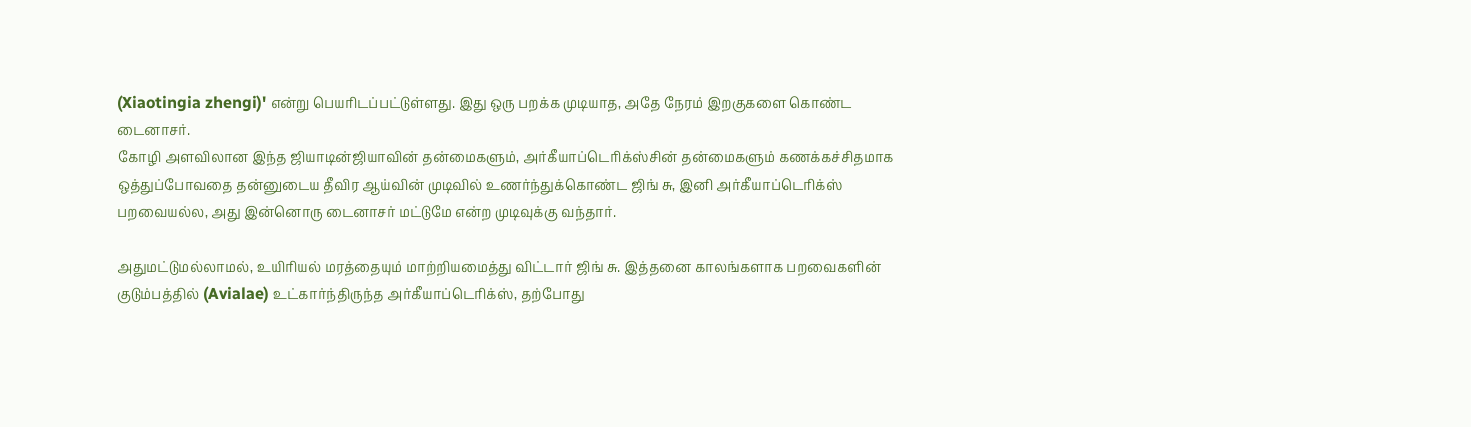(Xiaotingia zhengi)' என்று பெயரிடப்பட்டுள்ளது. இது ஒரு பறக்க முடியாத, அதே நேரம் இறகுகளை கொண்ட டைனாசர்.
கோழி அளவிலான இந்த ஜியாடின்ஜியாவின் தன்மைகளும், அர்கீயாப்டெரிக்ஸ்சின் தன்மைகளும் கணக்கச்சிதமாக ஒத்துப்போவதை தன்னுடைய தீவிர ஆய்வின் முடிவில் உணர்ந்துக்கொண்ட ஜிங் சு, இனி அர்கீயாப்டெரிக்ஸ் பறவையல்ல, அது இன்னொரு டைனாசர் மட்டுமே என்ற முடிவுக்கு வந்தார்.

அதுமட்டுமல்லாமல், உயிரியல் மரத்தையும் மாற்றியமைத்து விட்டார் ஜிங் சு. இத்தனை காலங்களாக பறவைகளின் குடும்பத்தில் (Avialae) உட்கார்ந்திருந்த அர்கீயாப்டெரிக்ஸ், தற்போது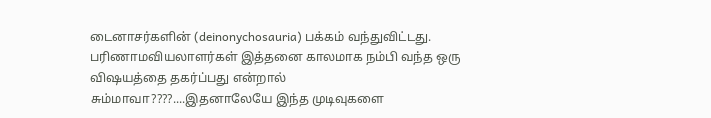டைனாசர்களின் (deinonychosauria) பக்கம் வந்துவிட்டது.
பரிணாமவியலாளர்கள் இத்தனை காலமாக நம்பி வந்த ஒரு விஷயத்தை தகர்ப்பது என்றால் சும்மாவா????....இதனாலேயே இந்த முடிவுகளை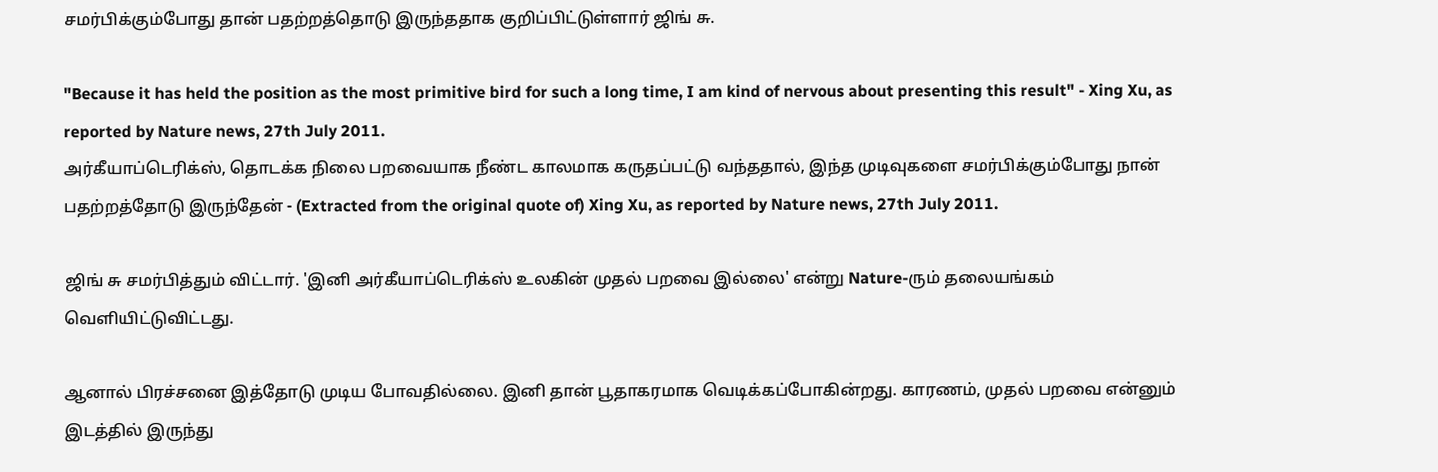சமர்பிக்கும்போது தான் பதற்றத்தொடு இருந்ததாக குறிப்பிட்டுள்ளார் ஜிங் சு.

"Because it has held the position as the most primitive bird for such a long time, I am kind of nervous about presenting this result" - Xing Xu, as reported by Nature news, 27th July 2011.
அர்கீயாப்டெரிக்ஸ், தொடக்க நிலை பறவையாக நீண்ட காலமாக கருதப்பட்டு வந்ததால், இந்த முடிவுகளை சமர்பிக்கும்போது நான் பதற்றத்தோடு இருந்தேன் - (Extracted from the original quote of) Xing Xu, as reported by Nature news, 27th July 2011.

ஜிங் சு சமர்பித்தும் விட்டார். 'இனி அர்கீயாப்டெரிக்ஸ் உலகின் முதல் பறவை இல்லை' என்று Nature-ரும் தலையங்கம் வெளியிட்டுவிட்டது.

ஆனால் பிரச்சனை இத்தோடு முடிய போவதில்லை. இனி தான் பூதாகரமாக வெடிக்கப்போகின்றது. காரணம், முதல் பறவை என்னும் இடத்தில் இருந்து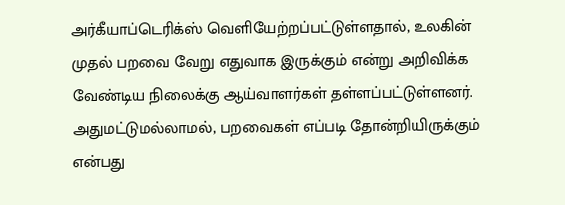அர்கீயாப்டெரிக்ஸ் வெளியேற்றப்பட்டுள்ளதால், உலகின் முதல் பறவை வேறு எதுவாக இருக்கும் என்று அறிவிக்க வேண்டிய நிலைக்கு ஆய்வாளர்கள் தள்ளப்பட்டுள்ளனர். அதுமட்டுமல்லாமல், பறவைகள் எப்படி தோன்றியிருக்கும் என்பது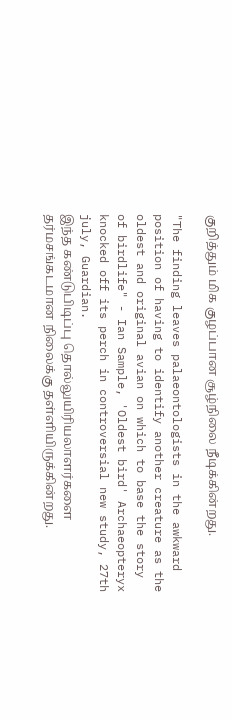குறித்தும் மிக குழப்பான சூழ்நிலை நீடிக்கின்றது.

"The finding leaves palaeontologists in the awkward position of having to identify another creature as the oldest and original avian on which to base the story of birdlife" - Ian Sample, 'Oldest bird' Archaeopteryx knocked off its perch in controversial new study, 27th july, Guardian.
இந்த கண்டுபிடிப்பு தொல்லுயிரியலாளர்களை தர்மசங்கடமான நிலைக்கு தள்ளியிருக்கின்றது.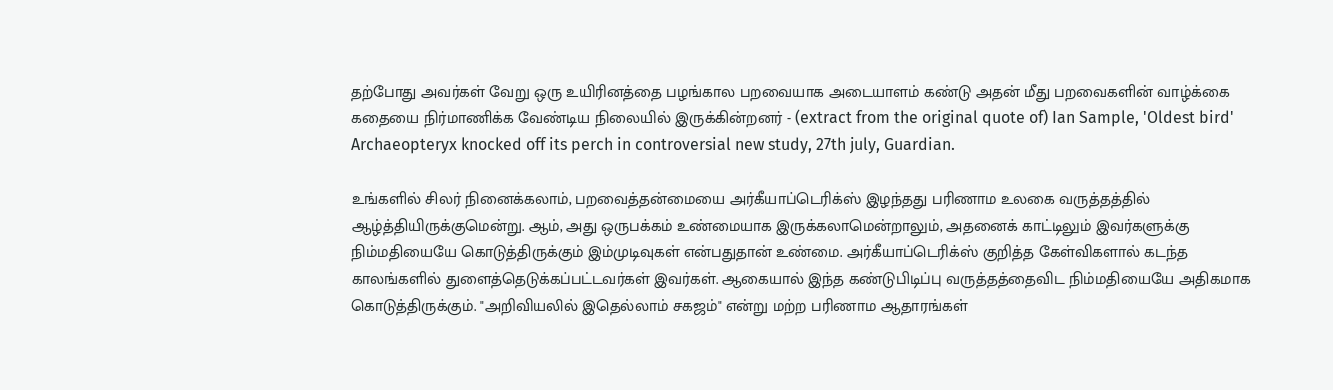தற்போது அவர்கள் வேறு ஒரு உயிரினத்தை பழங்கால பறவையாக அடையாளம் கண்டு அதன் மீது பறவைகளின் வாழ்க்கை கதையை நிர்மாணிக்க வேண்டிய நிலையில் இருக்கின்றனர் - (extract from the original quote of) Ian Sample, 'Oldest bird' Archaeopteryx knocked off its perch in controversial new study, 27th july, Guardian.

உங்களில் சிலர் நினைக்கலாம், பறவைத்தன்மையை அர்கீயாப்டெரிக்ஸ் இழந்தது பரிணாம உலகை வருத்தத்தில் ஆழ்த்தியிருக்குமென்று. ஆம், அது ஒருபக்கம் உண்மையாக இருக்கலாமென்றாலும், அதனைக் காட்டிலும் இவர்களுக்கு நிம்மதியையே கொடுத்திருக்கும் இம்முடிவுகள் என்பதுதான் உண்மை. அர்கீயாப்டெரிக்ஸ் குறித்த கேள்விகளால் கடந்த காலங்களில் துளைத்தெடுக்கப்பட்டவர்கள் இவர்கள். ஆகையால் இந்த கண்டுபிடிப்பு வருத்தத்தைவிட நிம்மதியையே அதிகமாக கொடுத்திருக்கும். "அறிவியலில் இதெல்லாம் சகஜம்" என்று மற்ற பரிணாம ஆதாரங்கள்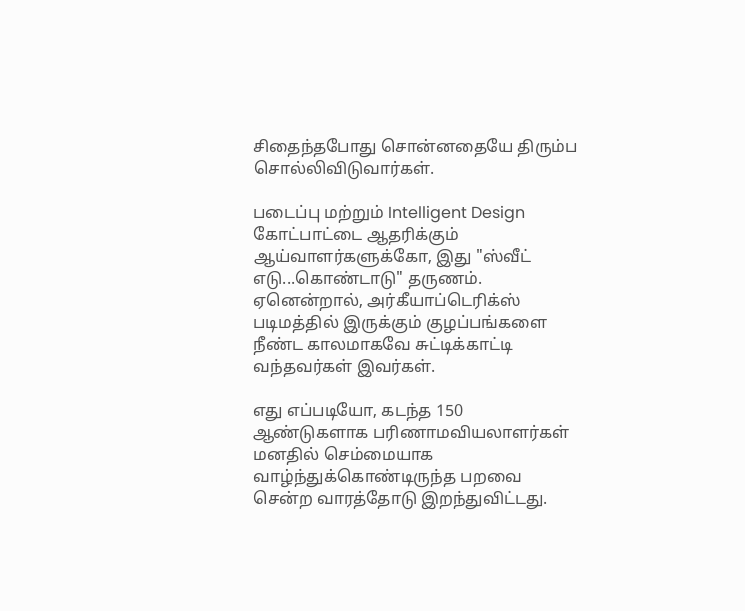சிதைந்தபோது சொன்னதையே திரும்ப சொல்லிவிடுவார்கள்.

படைப்பு மற்றும் Intelligent Design கோட்பாட்டை ஆதரிக்கும் ஆய்வாளர்களுக்கோ, இது "ஸ்வீட் எடு...கொண்டாடு" தருணம். ஏனென்றால், அர்கீயாப்டெரிக்ஸ் படிமத்தில் இருக்கும் குழப்பங்களை நீண்ட காலமாகவே சுட்டிக்காட்டி வந்தவர்கள் இவர்கள்.

எது எப்படியோ, கடந்த 150 ஆண்டுகளாக பரிணாமவியலாளர்கள் மனதில் செம்மையாக வாழ்ந்துக்கொண்டிருந்த பறவை சென்ற வாரத்தோடு இறந்துவிட்டது.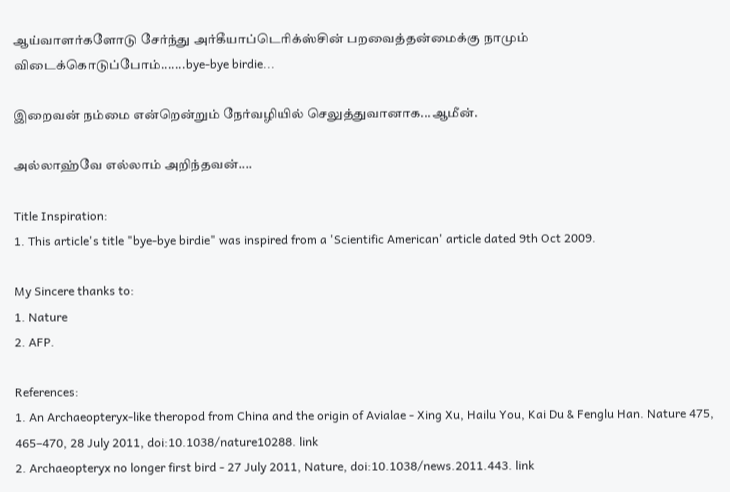ஆய்வாளர்களோடு சேர்ந்து அர்கீயாப்டெரிக்ஸ்சின் பறவைத்தன்மைக்கு நாமும் விடைக்கொடுப்போம்.......bye-bye birdie...

இறைவன் நம்மை என்றென்றும் நேர்வழியில் செலுத்துவானாக...ஆமீன்.

அல்லாஹ்வே எல்லாம் அறிந்தவன்....

Title Inspiration:
1. This article's title "bye-bye birdie" was inspired from a 'Scientific American' article dated 9th Oct 2009.

My Sincere thanks to:
1. Nature
2. AFP.

References:
1. An Archaeopteryx-like theropod from China and the origin of Avialae - Xing Xu, Hailu You, Kai Du & Fenglu Han. Nature 475, 465–470, 28 July 2011, doi:10.1038/nature10288. link
2. Archaeopteryx no longer first bird - 27 July 2011, Nature, doi:10.1038/news.2011.443. link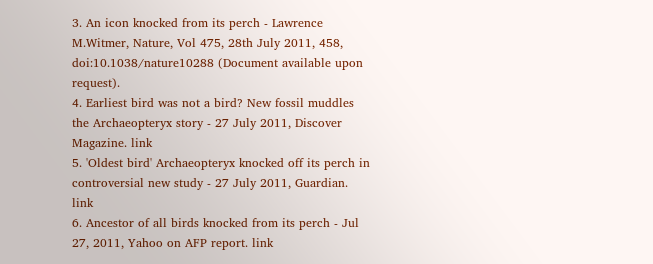3. An icon knocked from its perch - Lawrence M.Witmer, Nature, Vol 475, 28th July 2011, 458, doi:10.1038/nature10288 (Document available upon request).
4. Earliest bird was not a bird? New fossil muddles the Archaeopteryx story - 27 July 2011, Discover Magazine. link
5. 'Oldest bird' Archaeopteryx knocked off its perch in controversial new study - 27 July 2011, Guardian. link
6. Ancestor of all birds knocked from its perch - Jul 27, 2011, Yahoo on AFP report. link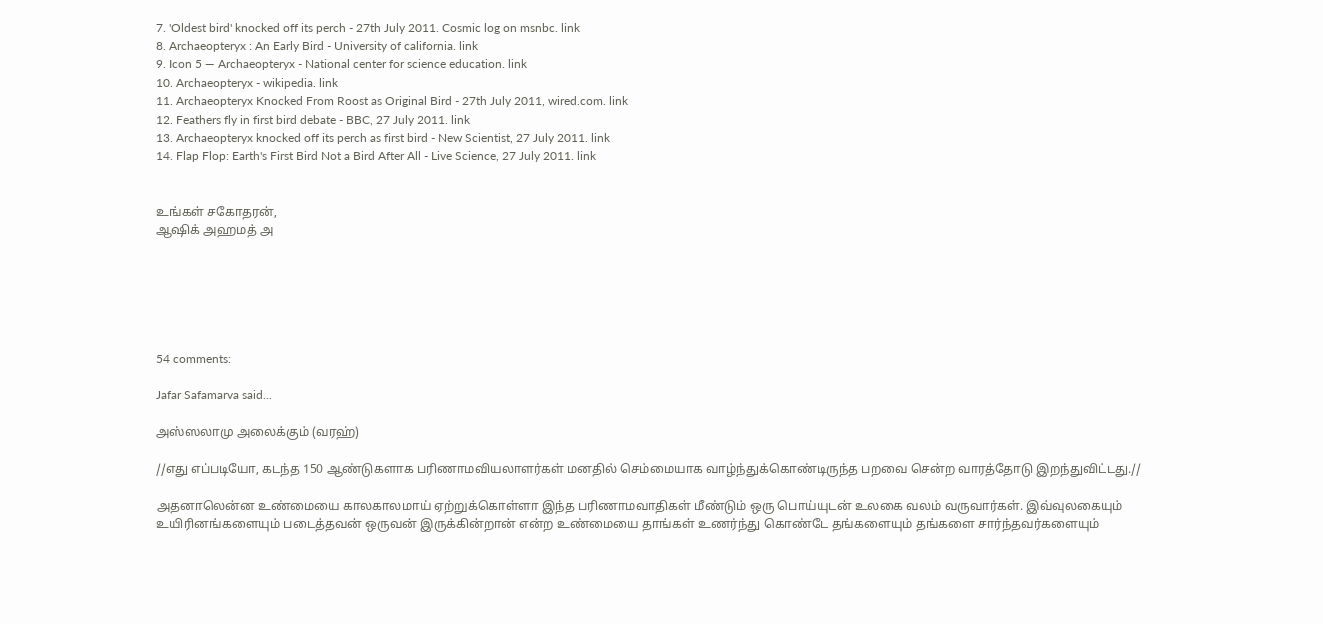7. 'Oldest bird' knocked off its perch - 27th July 2011. Cosmic log on msnbc. link
8. Archaeopteryx : An Early Bird - University of california. link
9. Icon 5 — Archaeopteryx - National center for science education. link
10. Archaeopteryx - wikipedia. link
11. Archaeopteryx Knocked From Roost as Original Bird - 27th July 2011, wired.com. link
12. Feathers fly in first bird debate - BBC, 27 July 2011. link
13. Archaeopteryx knocked off its perch as first bird - New Scientist, 27 July 2011. link
14. Flap Flop: Earth's First Bird Not a Bird After All - Live Science, 27 July 2011. link


உங்கள் சகோதரன்,
ஆஷிக் அஹமத் அ






54 comments:

Jafar Safamarva said...

அஸ்ஸலாமு அலைக்கும் (வரஹ்)

//எது எப்படியோ, கடந்த 150 ஆண்டுகளாக பரிணாமவியலாளர்கள் மனதில் செம்மையாக வாழ்ந்துக்கொண்டிருந்த பறவை சென்ற வாரத்தோடு இறந்துவிட்டது.//

அதனாலென்ன உண்மையை காலகாலமாய் ஏற்றுக்கொள்ளா இந்த பரிணாமவாதிகள் மீண்டும் ஒரு பொய்யுடன் உலகை வலம் வருவார்கள். இவ்வுலகையும் உயிரினங்களையும் படைத்தவன் ஒருவன் இருக்கின்றான் என்ற உண்மையை தாங்கள் உணர்ந்து கொண்டே தங்களையும் தங்களை சார்ந்தவர்களையும்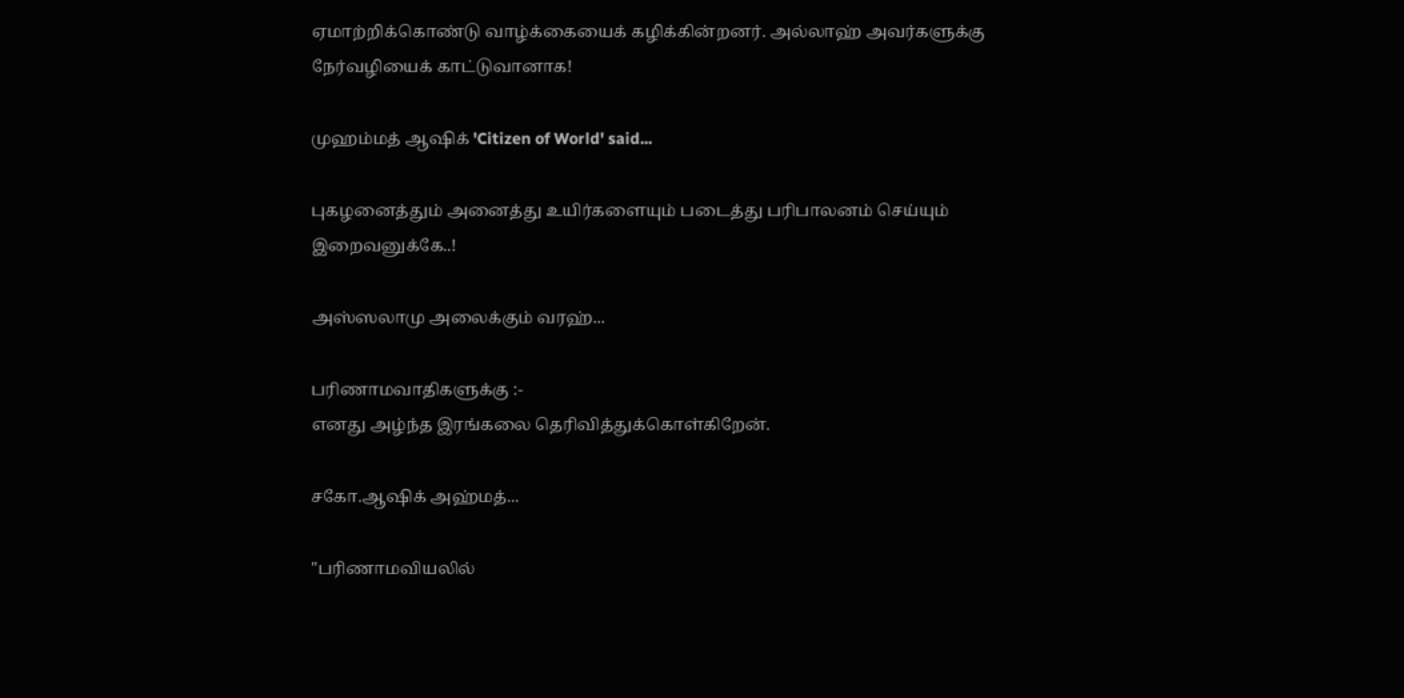ஏமாற்றிக்கொண்டு வாழ்க்கையைக் கழிக்கின்றனர். அல்லாஹ் அவர்களுக்கு நேர்வழியைக் காட்டுவானாக!

முஹம்மத் ஆஷிக் 'Citizen of World' said...

புகழனைத்தும் அனைத்து உயிர்களையும் படைத்து பரிபாலனம் செய்யும் இறைவனுக்கே..!

அஸ்ஸலாமு அலைக்கும் வரஹ்...

பரிணாமவாதிகளுக்கு :-
எனது அழ்ந்த இரங்கலை தெரிவித்துக்கொள்கிறேன்.

சகோ.ஆஷிக் அஹ்மத்...

"பரிணாமவியலில்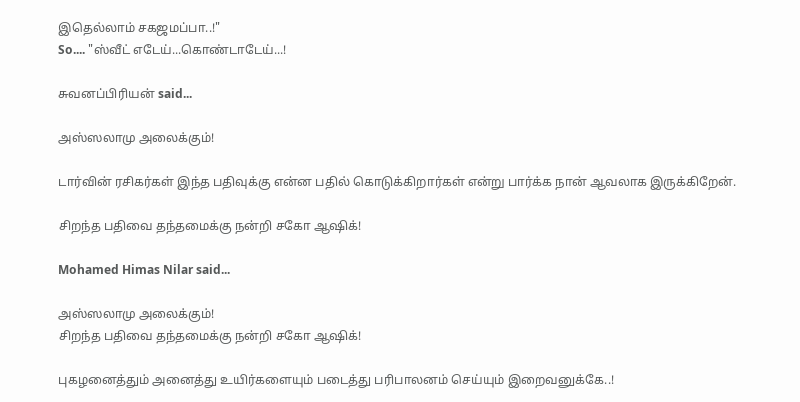இதெல்லாம் சகஜமப்பா..!"
So.... "ஸ்வீட் எடேய்...கொண்டாடேய்...!

சுவனப்பிரியன் said...

அஸ்ஸலாமு அலைக்கும்!

டார்வின் ரசிகர்கள் இந்த பதிவுக்கு என்ன பதில் கொடுக்கிறார்கள் என்று பார்க்க நான் ஆவலாக இருக்கிறேன்.

சிறந்த பதிவை தந்தமைக்கு நன்றி சகோ ஆஷிக்!

Mohamed Himas Nilar said...

அஸ்ஸலாமு அலைக்கும்!
சிறந்த பதிவை தந்தமைக்கு நன்றி சகோ ஆஷிக்!

புகழனைத்தும் அனைத்து உயிர்களையும் படைத்து பரிபாலனம் செய்யும் இறைவனுக்கே..!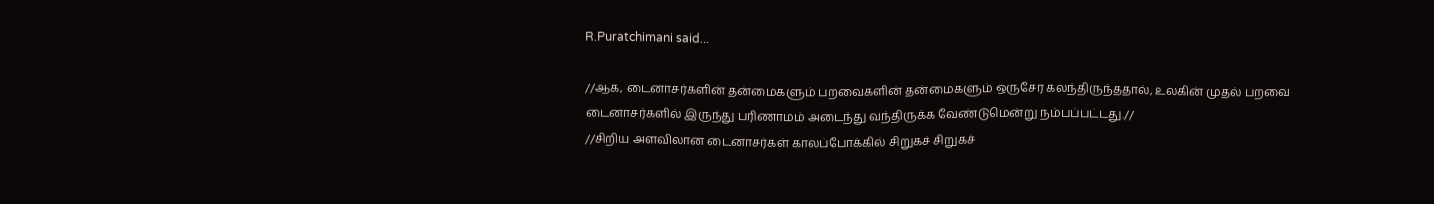R.Puratchimani said...

//ஆக, டைனாசர்களின் தன்மைகளும் பறவைகளின் தன்மைகளும் ஒருசேர கலந்திருந்ததால், உலகின் முதல் பறவை டைனாசர்களில் இருந்து பரிணாமம் அடைந்து வந்திருக்க வேண்டுமென்று நம்பப்பட்டது.//
//சிறிய அளவிலான டைனாசர்கள் காலப்போக்கில் சிறுகச் சிறுகச்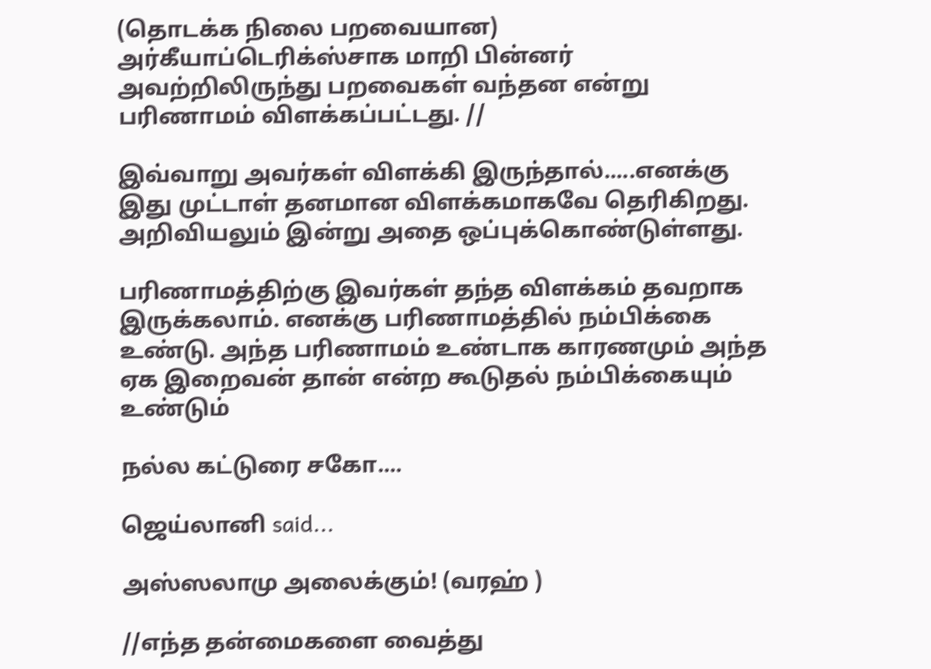(தொடக்க நிலை பறவையான) அர்கீயாப்டெரிக்ஸ்சாக மாறி பின்னர் அவற்றிலிருந்து பறவைகள் வந்தன என்று பரிணாமம் விளக்கப்பட்டது. //

இவ்வாறு அவர்கள் விளக்கி இருந்தால்.....எனக்கு இது முட்டாள் தனமான விளக்கமாகவே தெரிகிறது. அறிவியலும் இன்று அதை ஒப்புக்கொண்டுள்ளது.

பரிணாமத்திற்கு இவர்கள் தந்த விளக்கம் தவறாக இருக்கலாம். எனக்கு பரிணாமத்தில் நம்பிக்கை உண்டு. அந்த பரிணாமம் உண்டாக காரணமும் அந்த ஏக இறைவன் தான் என்ற கூடுதல் நம்பிக்கையும் உண்டும்

நல்ல கட்டுரை சகோ....

ஜெய்லானி said...

அஸ்ஸலாமு அலைக்கும்! (வரஹ் )

//எந்த தன்மைகளை வைத்து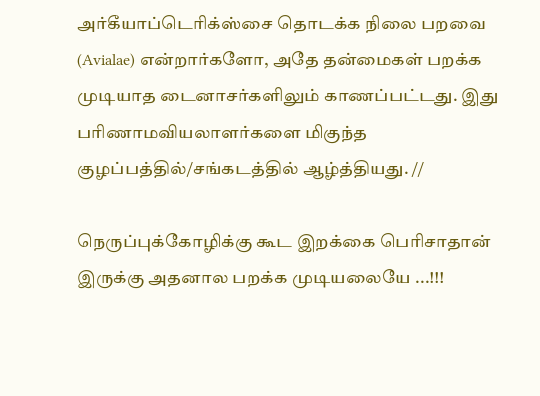அர்கீயாப்டெரிக்ஸ்சை தொடக்க நிலை பறவை (Avialae) என்றார்களோ, அதே தன்மைகள் பறக்க முடியாத டைனாசர்களிலும் காணப்பட்டது. இது பரிணாமவியலாளர்களை மிகுந்த குழப்பத்தில்/சங்கடத்தில் ஆழ்த்தியது. //

நெருப்புக்கோழிக்கு கூட இறக்கை பெரிசாதான் இருக்கு அதனால பறக்க முடியலையே ...!!!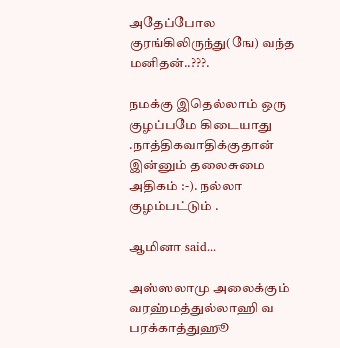அதேப்போல குரங்கிலிருந்து(ஙே) வந்த மனிதன்..???.

நமக்கு இதெல்லாம் ஒரு குழப்பமே கிடையாது .நாத்திகவாதிக்குதான் இன்னும் தலைசுமை அதிகம் :-). நல்லா குழம்பட்டும் .

ஆமினா said...

அஸ்ஸலாமு அலைக்கும் வரஹ்மத்துல்லாஹி வ பரக்காத்துஹூ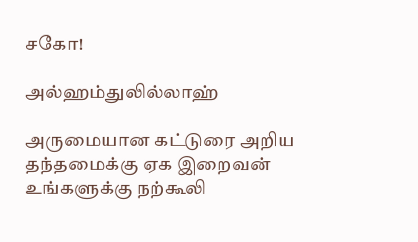சகோ!

அல்ஹம்துலில்லாஹ்

அருமையான கட்டுரை அறிய தந்தமைக்கு ஏக இறைவன் உங்களுக்கு நற்கூலி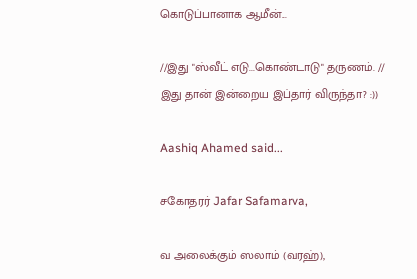கொடுப்பானாக ஆமீன்...

//இது "ஸ்வீட் எடு...கொண்டாடு" தருணம். //
இது தான் இன்றைய இப்தார் விருந்தா? :))

Aashiq Ahamed said...

சகோதரர் Jafar Safamarva,

வ அலைக்கும் ஸலாம் (வரஹ்),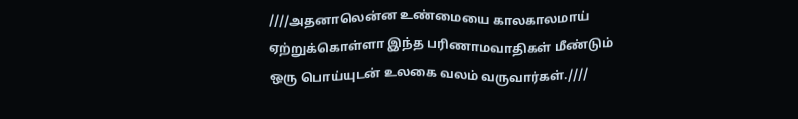////அதனாலென்ன உண்மையை காலகாலமாய் ஏற்றுக்கொள்ளா இந்த பரிணாமவாதிகள் மீண்டும் ஒரு பொய்யுடன் உலகை வலம் வருவார்கள்.////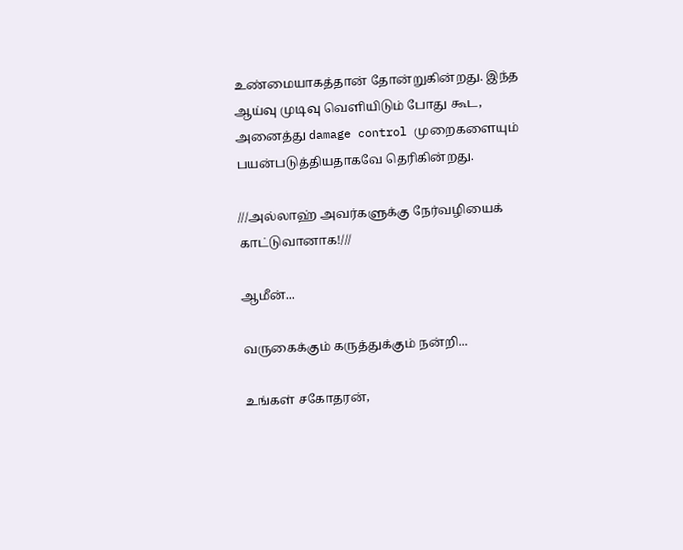உண்மையாகத்தான் தோன்றுகின்றது. இந்த ஆய்வு முடிவு வெளியிடும் போது கூட, அனைத்து damage control முறைகளையும் பயன்படுத்தியதாகவே தெரிகின்றது.

///அல்லாஹ் அவர்களுக்கு நேர்வழியைக் காட்டுவானாக!///

ஆமீன்...

வருகைக்கும் கருத்துக்கும் நன்றி...

உங்கள் சகோதரன்,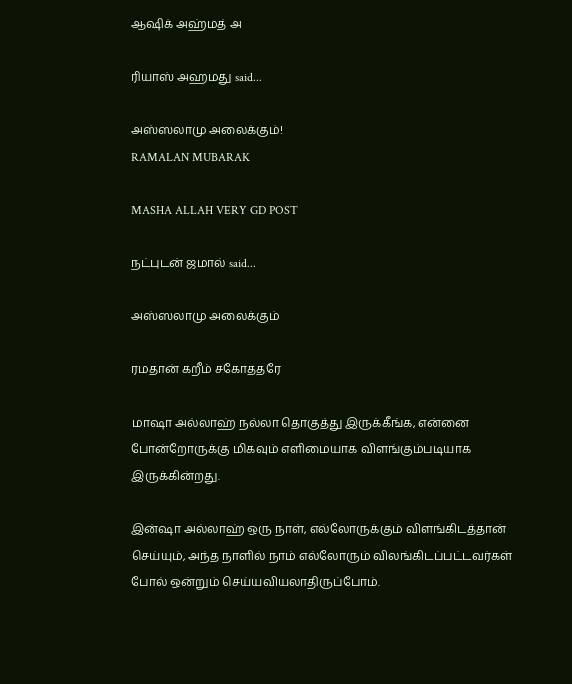ஆஷிக் அஹ்மத் அ

ரியாஸ் அஹமது said...

அஸ்ஸலாமு அலைக்கும்!
RAMALAN MUBARAK

MASHA ALLAH VERY GD POST

நட்புடன் ஜமால் said...

அஸ்ஸலாமு அலைக்கும்

ரமதான் கறீம் சகோததரே

மாஷா அல்லாஹ் நல்லா தொகுத்து இருக்கீங்க, என்னை போன்றோருக்கு மிகவும் எளிமையாக விளங்கும்படியாக இருக்கின்றது.

இன்ஷா அல்லாஹ் ஒரு நாள், எல்லோருக்கும் விளங்கிடத்தான் செய்யும், அந்த நாளில் நாம் எல்லோரும் விலங்கிடப்பட்டவர்கள் போல் ஒன்றும் செய்யவியலாதிருப்போம்.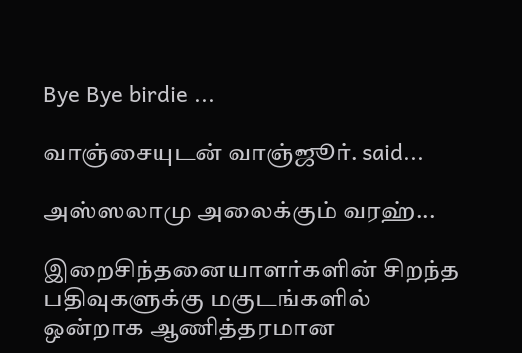Bye Bye birdie ...

வாஞ்சையுட‌ன் வாஞ்ஜூர். said...

அஸ்ஸலாமு அலைக்கும் வரஹ்...

இறைசிந்தனையாளர்களின் சிறந்த பதிவுகளுக்கு மகுடங்களில் ஒன்றாக ஆணித்தரமான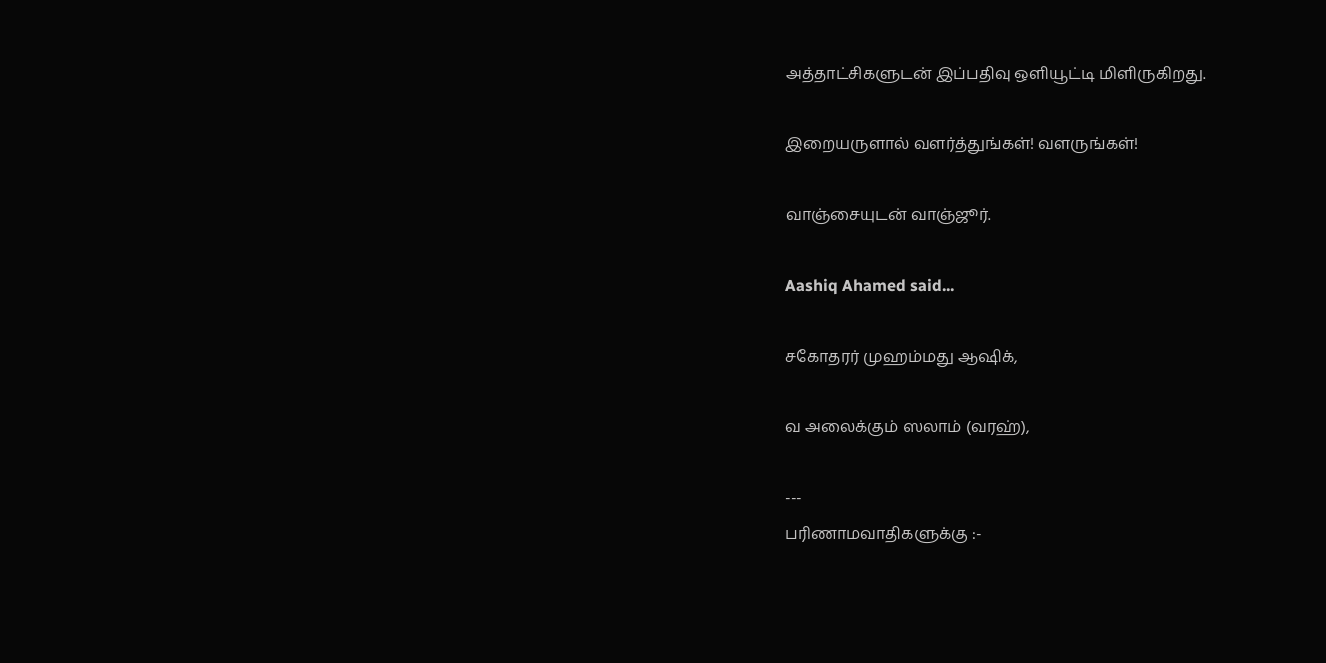அத்தாட்சிகளுடன் இப்பதிவு ஒளியூட்டி மிளிருகிறது.

இறையருளால் வ‌ள‌ர்த்துங்க‌ள்! வ‌ள‌ருங்க‌ள்!

வாஞ்சையுட‌ன் வாஞ்ஜூர்.

Aashiq Ahamed said...

சகோதரர் முஹம்மது ஆஷிக்,

வ அலைக்கும் ஸலாம் (வரஹ்),

---
பரிணாமவாதிகளுக்கு :-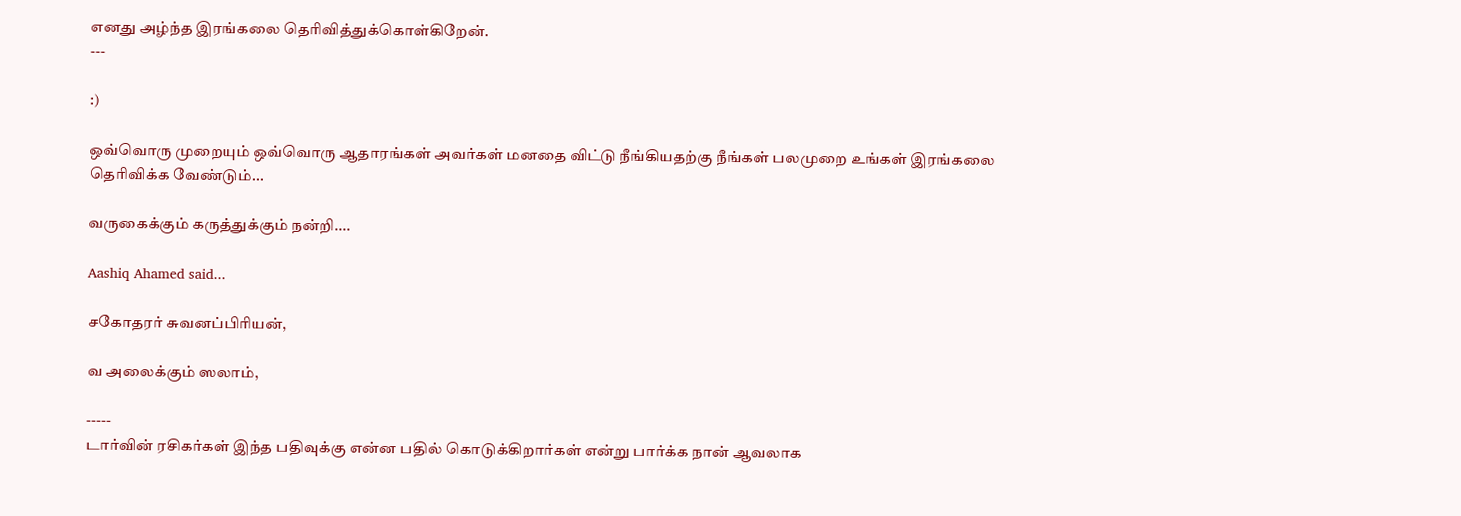எனது அழ்ந்த இரங்கலை தெரிவித்துக்கொள்கிறேன்.
---

:)

ஒவ்வொரு முறையும் ஒவ்வொரு ஆதாரங்கள் அவர்கள் மனதை விட்டு நீங்கியதற்கு நீங்கள் பலமுறை உங்கள் இரங்கலை தெரிவிக்க வேண்டும்...

வருகைக்கும் கருத்துக்கும் நன்றி....

Aashiq Ahamed said...

சகோதரர் சுவனப்பிரியன்,

வ அலைக்கும் ஸலாம்,

-----
டார்வின் ரசிகர்கள் இந்த பதிவுக்கு என்ன பதில் கொடுக்கிறார்கள் என்று பார்க்க நான் ஆவலாக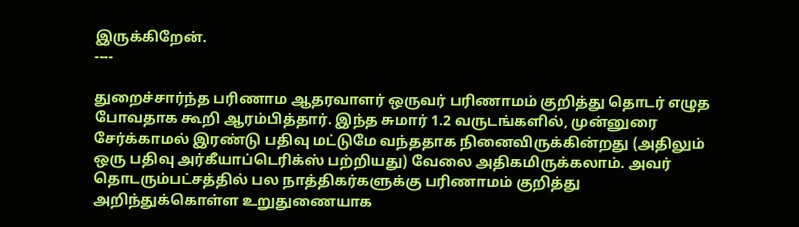இருக்கிறேன்.
----

துறைச்சார்ந்த பரிணாம ஆதரவாளர் ஒருவர் பரிணாமம் குறித்து தொடர் எழுத போவதாக கூறி ஆரம்பித்தார். இந்த சுமார் 1.2 வருடங்களில், முன்னுரை சேர்க்காமல் இரண்டு பதிவு மட்டுமே வந்ததாக நினைவிருக்கின்றது (அதிலும் ஒரு பதிவு அர்கீயாப்டெரிக்ஸ் பற்றியது) வேலை அதிகமிருக்கலாம். அவர் தொடரும்பட்சத்தில் பல நாத்திகர்களுக்கு பரிணாமம் குறித்து அறிந்துக்கொள்ள உறுதுணையாக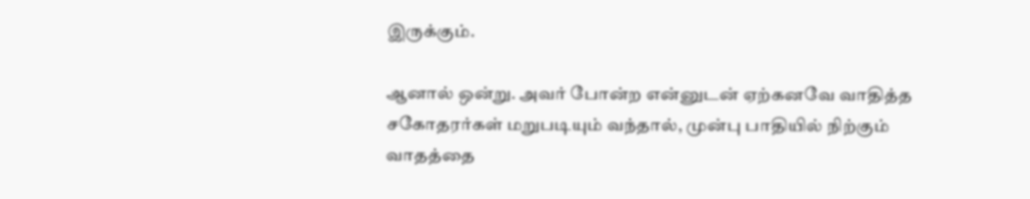இருக்கும்.

ஆனால் ஒன்று. அவர் போன்ற என்னுடன் ஏற்கனவே வாதித்த சகோதரர்கள் மறுபடியும் வந்தால், முன்பு பாதியில் நிற்கும் வாதத்தை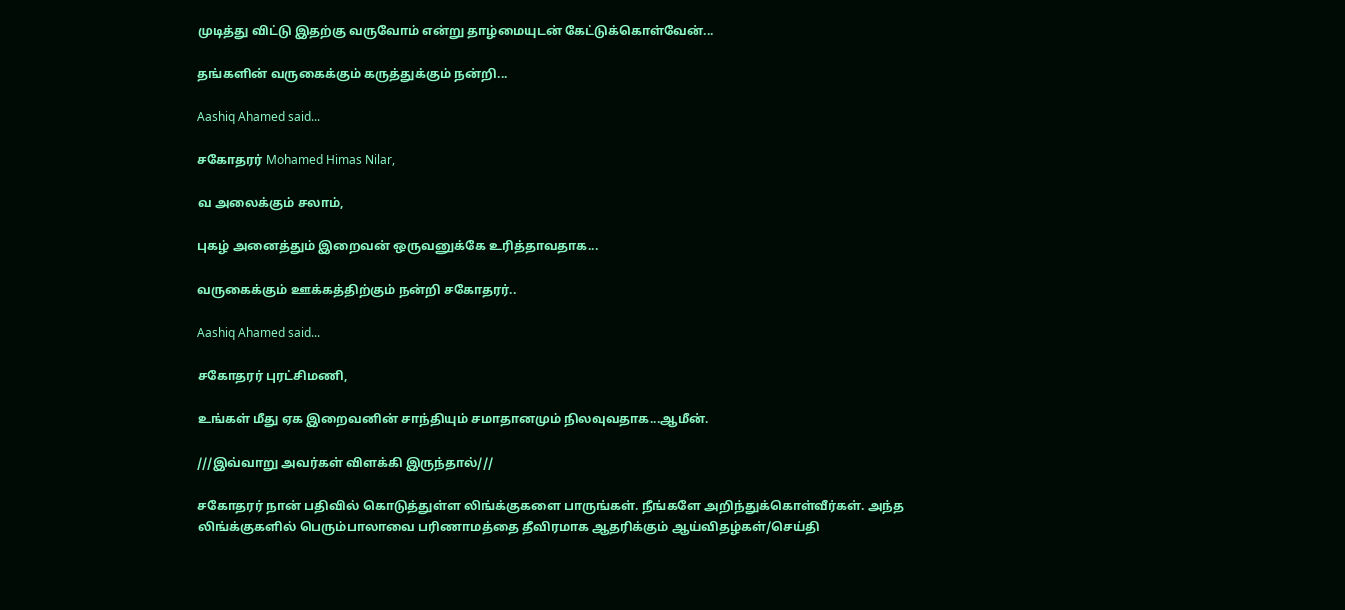முடித்து விட்டு இதற்கு வருவோம் என்று தாழ்மையுடன் கேட்டுக்கொள்வேன்...

தங்களின் வருகைக்கும் கருத்துக்கும் நன்றி...

Aashiq Ahamed said...

சகோதரர் Mohamed Himas Nilar,

வ அலைக்கும் சலாம்,

புகழ் அனைத்தும் இறைவன் ஒருவனுக்கே உரித்தாவதாக...

வருகைக்கும் ஊக்கத்திற்கும் நன்றி சகோதரர்..

Aashiq Ahamed said...

சகோதரர் புரட்சிமணி,

உங்கள் மீது ஏக இறைவனின் சாந்தியும் சமாதானமும் நிலவுவதாக...ஆமீன்.

///இவ்வாறு அவர்கள் விளக்கி இருந்தால்///

சகோதரர் நான் பதிவில் கொடுத்துள்ள லிங்க்குகளை பாருங்கள். நீங்களே அறிந்துக்கொள்வீர்கள். அந்த லிங்க்குகளில் பெரும்பாலாவை பரிணாமத்தை தீவிரமாக ஆதரிக்கும் ஆய்விதழ்கள்/செய்தி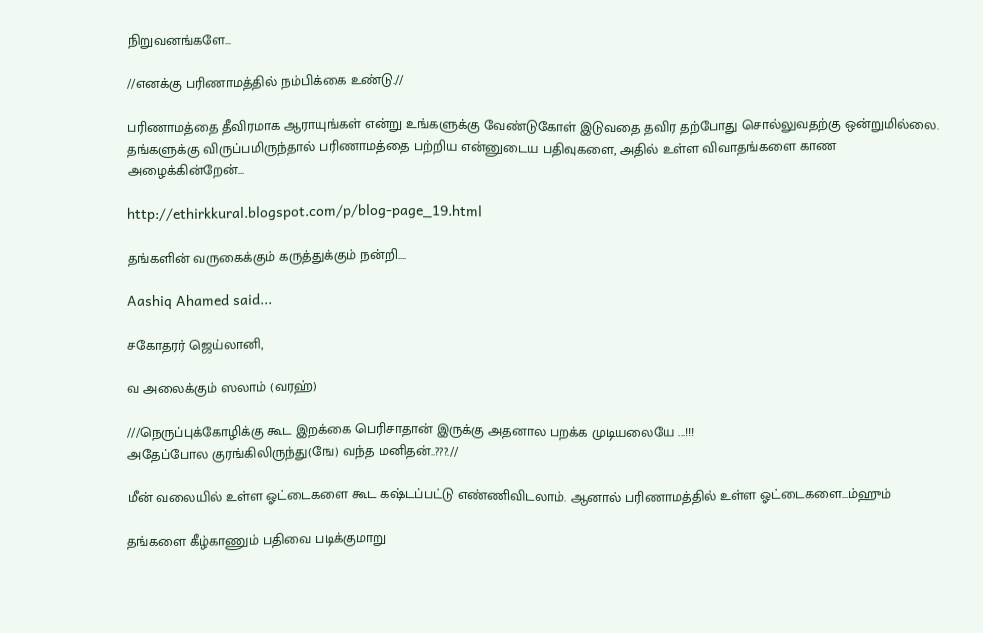நிறுவனங்களே...

//எனக்கு பரிணாமத்தில் நம்பிக்கை உண்டு.//

பரிணாமத்தை தீவிரமாக ஆராயுங்கள் என்று உங்களுக்கு வேண்டுகோள் இடுவதை தவிர தற்போது சொல்லுவதற்கு ஒன்றுமில்லை. தங்களுக்கு விருப்பமிருந்தால் பரிணாமத்தை பற்றிய என்னுடைய பதிவுகளை, அதில் உள்ள விவாதங்களை காண அழைக்கின்றேன்...

http://ethirkkural.blogspot.com/p/blog-page_19.html

தங்களின் வருகைக்கும் கருத்துக்கும் நன்றி....

Aashiq Ahamed said...

சகோதரர் ஜெய்லானி,

வ அலைக்கும் ஸலாம் (வரஹ்)

///நெருப்புக்கோழிக்கு கூட இறக்கை பெரிசாதான் இருக்கு அதனால பறக்க முடியலையே ...!!!
அதேப்போல குரங்கிலிருந்து(ஙே) வந்த மனிதன்..???.//

மீன் வலையில் உள்ள ஓட்டைகளை கூட கஷ்டப்பட்டு எண்ணிவிடலாம். ஆனால் பரிணாமத்தில் உள்ள ஓட்டைகளை...ம்ஹும்

தங்களை கீழ்காணும் பதிவை படிக்குமாறு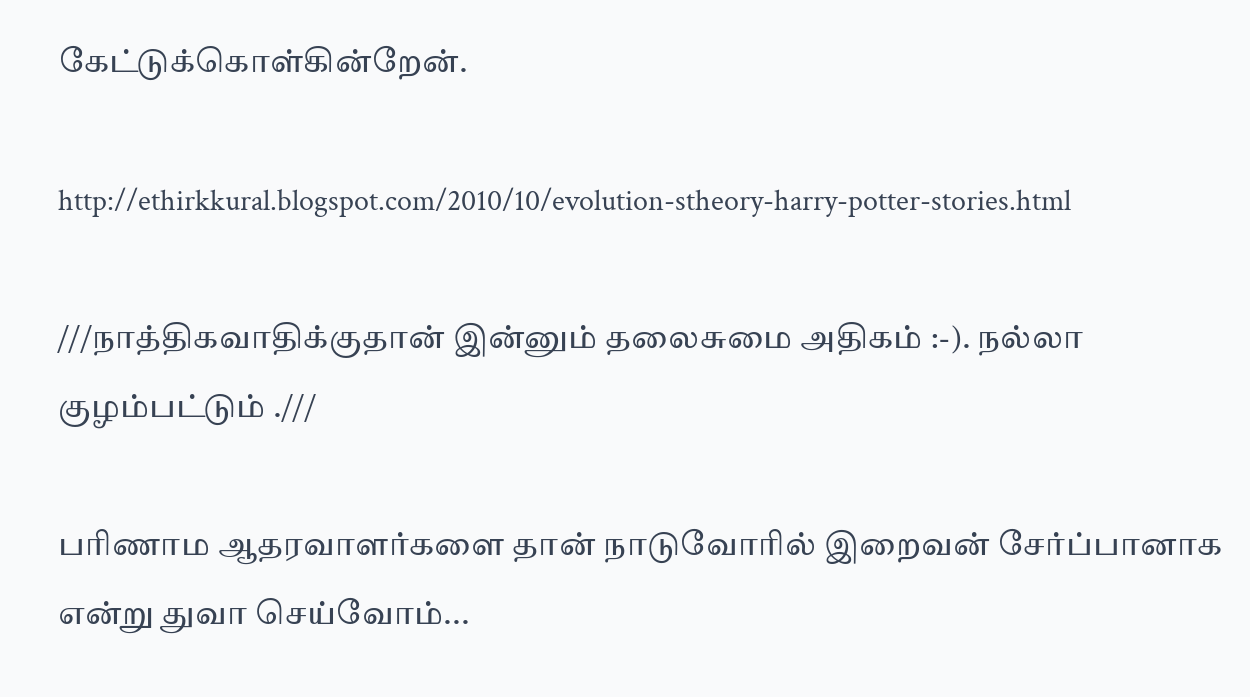கேட்டுக்கொள்கின்றேன்.

http://ethirkkural.blogspot.com/2010/10/evolution-stheory-harry-potter-stories.html

///நாத்திகவாதிக்குதான் இன்னும் தலைசுமை அதிகம் :-). நல்லா குழம்பட்டும் .///

பரிணாம ஆதரவாளர்களை தான் நாடுவோரில் இறைவன் சேர்ப்பானாக என்று துவா செய்வோம்...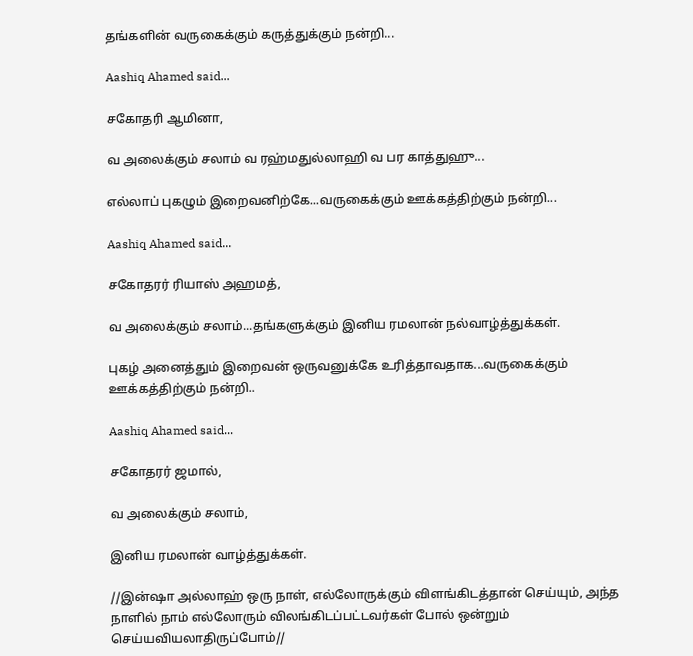தங்களின் வருகைக்கும் கருத்துக்கும் நன்றி...

Aashiq Ahamed said...

சகோதரி ஆமினா,

வ அலைக்கும் சலாம் வ ரஹ்மதுல்லாஹி வ பர காத்துஹு...

எல்லாப் புகழும் இறைவனிற்கே...வருகைக்கும் ஊக்கத்திற்கும் நன்றி...

Aashiq Ahamed said...

சகோதரர் ரியாஸ் அஹமத்,

வ அலைக்கும் சலாம்...தங்களுக்கும் இனிய ரமலான் நல்வாழ்த்துக்கள்.

புகழ் அனைத்தும் இறைவன் ஒருவனுக்கே உரித்தாவதாக...வருகைக்கும் ஊக்கத்திற்கும் நன்றி..

Aashiq Ahamed said...

சகோதரர் ஜமால்,

வ அலைக்கும் சலாம்,

இனிய ரமலான் வாழ்த்துக்கள்.

//இன்ஷா அல்லாஹ் ஒரு நாள், எல்லோருக்கும் விளங்கிடத்தான் செய்யும், அந்த நாளில் நாம் எல்லோரும் விலங்கிடப்பட்டவர்கள் போல் ஒன்றும் செய்யவியலாதிருப்போம்//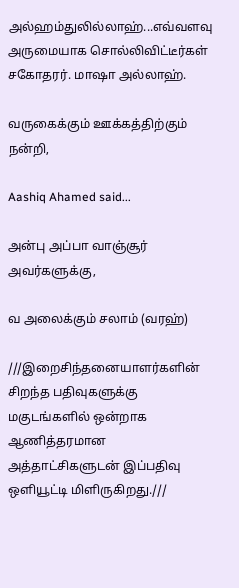அல்ஹம்துலில்லாஹ்...எவ்வளவு அருமையாக சொல்லிவிட்டீர்கள் சகோதரர். மாஷா அல்லாஹ்.

வருகைக்கும் ஊக்கத்திற்கும் நன்றி,

Aashiq Ahamed said...

அன்பு அப்பா வாஞ்சூர் அவர்களுக்கு,

வ அலைக்கும் சலாம் (வரஹ்)

///இறைசிந்தனையாளர்களின் சிறந்த பதிவுகளுக்கு மகுடங்களில் ஒன்றாக ஆணித்தரமான அத்தாட்சிகளுடன் இப்பதிவு ஒளியூட்டி மிளிருகிறது.///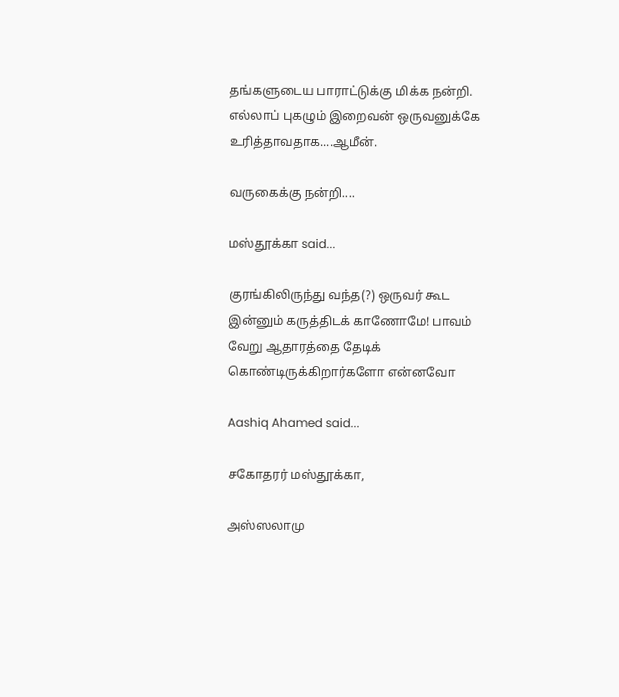தங்களுடைய பாராட்டுக்கு மிக்க நன்றி. எல்லாப் புகழும் இறைவன் ஒருவனுக்கே உரித்தாவதாக....ஆமீன்.

வருகைக்கு நன்றி....

மஸ்தூக்கா said...

குரங்கிலிருந்து வந்த(?) ஒருவர் கூட இன்னும் கருத்திடக் காணோமே! பாவம் வேறு ஆதாரத்தை தேடிக் கொண்டிருக்கிறார்களோ என்னவோ

Aashiq Ahamed said...

சகோதரர் மஸ்தூக்கா,

அஸ்ஸலாமு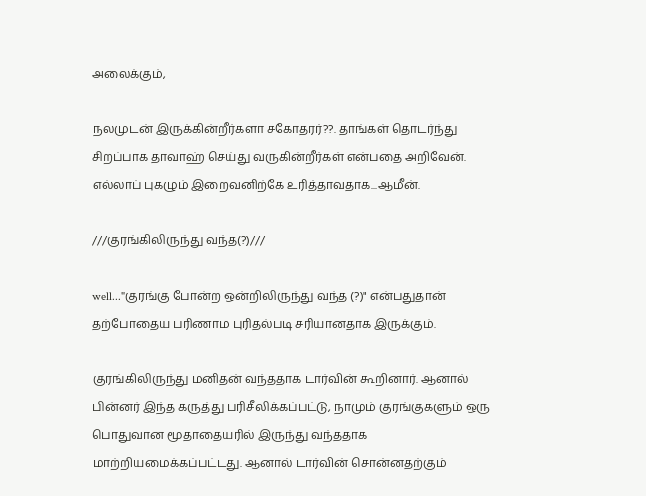அலைக்கும்,

நலமுடன் இருக்கின்றீர்களா சகோதரர்??. தாங்கள் தொடர்ந்து சிறப்பாக தாவாஹ் செய்து வருகின்றீர்கள் என்பதை அறிவேன். எல்லாப் புகழும் இறைவனிற்கே உரித்தாவதாக...ஆமீன்.

///குரங்கிலிருந்து வந்த(?)///

well..."குரங்கு போன்ற ஒன்றிலிருந்து வந்த (?)" என்பதுதான் தற்போதைய பரிணாம புரிதல்படி சரியானதாக இருக்கும்.

குரங்கிலிருந்து மனிதன் வந்ததாக டார்வின் கூறினார். ஆனால் பின்னர் இந்த கருத்து பரிசீலிக்கப்பட்டு, நாமும் குரங்குகளும் ஒரு பொதுவான மூதாதையரில் இருந்து வந்ததாக மாற்றியமைக்கப்பட்டது. ஆனால் டார்வின் சொன்னதற்கும்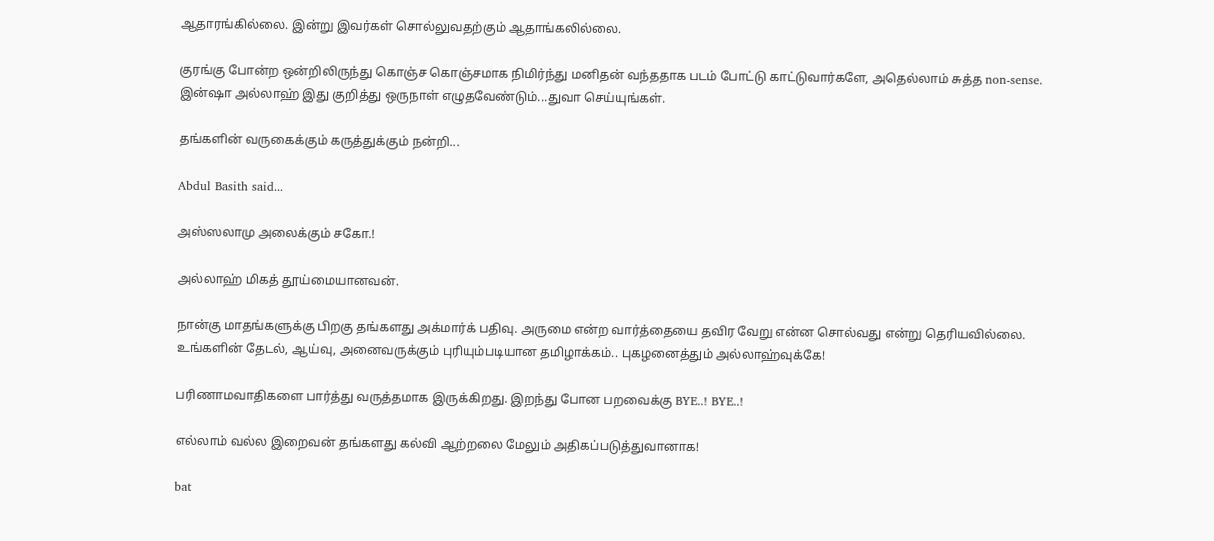ஆதாரங்கில்லை. இன்று இவர்கள் சொல்லுவதற்கும் ஆதாங்கலில்லை.

குரங்கு போன்ற ஒன்றிலிருந்து கொஞ்ச கொஞ்சமாக நிமிர்ந்து மனிதன் வந்ததாக படம் போட்டு காட்டுவார்களே, அதெல்லாம் சுத்த non-sense. இன்ஷா அல்லாஹ் இது குறித்து ஒருநாள் எழுதவேண்டும்...துவா செய்யுங்கள்.

தங்களின் வருகைக்கும் கருத்துக்கும் நன்றி...

Abdul Basith said...

அஸ்ஸலாமு அலைக்கும் சகோ.!

அல்லாஹ் மிகத் தூய்மையானவன்.

நான்கு மாதங்களுக்கு பிறகு தங்களது அக்மார்க் பதிவு. அருமை என்ற வார்த்தையை தவிர வேறு என்ன சொல்வது என்று தெரியவில்லை. உங்களின் தேடல், ஆய்வு, அனைவருக்கும் புரியும்படியான தமிழாக்கம்.. புகழனைத்தும் அல்லாஹ்வுக்கே!

பரிணாமவாதிகளை பார்த்து வருத்தமாக இருக்கிறது. இறந்து போன பறவைக்கு BYE..! BYE..!

எல்லாம் வல்ல இறைவன் தங்களது கல்வி ஆற்றலை மேலும் அதிகப்படுத்துவானாக!

bat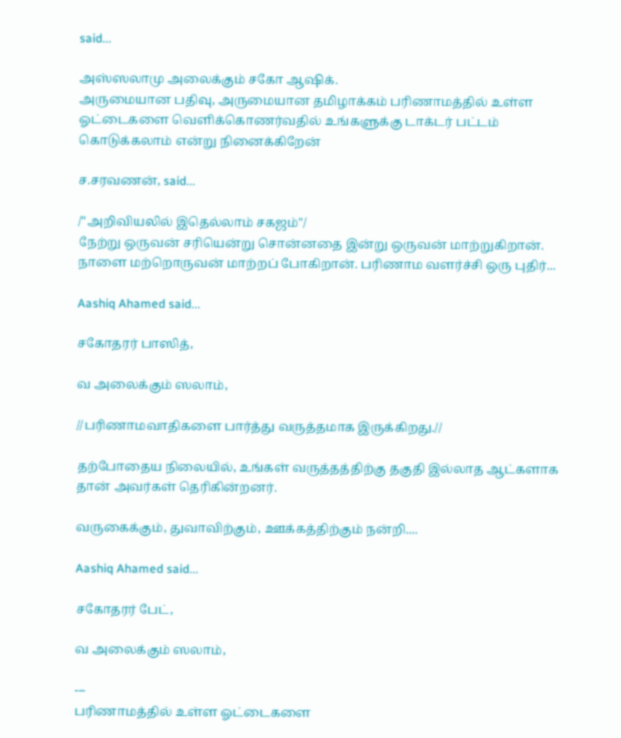said...

அஸ்ஸலாமு அலைக்கும் சகோ ஆஷிக்.
அருமையான பதிவு, அருமையான தமிழாக்கம் பரிணாமத்தில் உள்ள ஓட்டைகளை வெளிக்கொணர்வதில் உங்களுக்கு டாக்டர் பட்டம் கொடுக்கலாம் என்று நினைக்கிறேன்

ச.சரவணன், said...

/"அறிவியலில் இதெல்லாம் சகஜம்"/
நேற்று ஒருவன் சரியென்று சொன்னதை இன்று ஒருவன் மாற்றுகிறான். நாளை மற்றொருவன் மாற்றப் போகிறான். பரிணாம வளர்ச்சி ஒரு புதிர்...

Aashiq Ahamed said...

சகோதரர் பாஸித்,

வ அலைக்கும் ஸலாம்,

//பரிணாமவாதிகளை பார்த்து வருத்தமாக இருக்கிறது.//

தற்போதைய நிலையில், உங்கள் வருத்தத்திற்கு தகுதி இல்லாத ஆட்களாக தான் அவர்கள் தெரிகின்றனர்.

வருகைக்கும், துவாவிற்கும், ஊக்கத்திற்கும் நன்றி....

Aashiq Ahamed said...

சகோதரர் பேட்,

வ அலைக்கும் ஸலாம்,

---
பரிணாமத்தில் உள்ள ஓட்டைகளை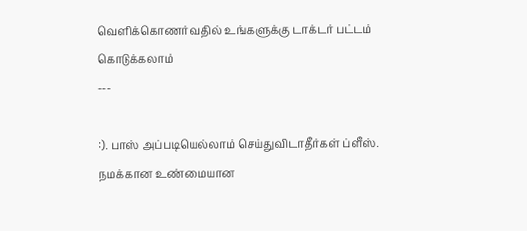வெளிக்கொணர்வதில் உங்களுக்கு டாக்டர் பட்டம் கொடுக்கலாம்
---

:). பாஸ் அப்படியெல்லாம் செய்துவிடாதீர்கள் ப்ளீஸ். நமக்கான உண்மையான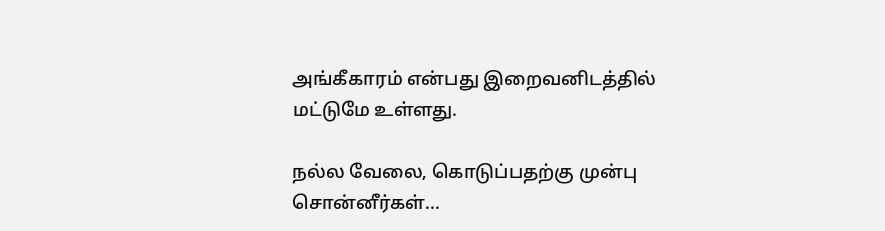அங்கீகாரம் என்பது இறைவனிடத்தில் மட்டுமே உள்ளது.

நல்ல வேலை, கொடுப்பதற்கு முன்பு சொன்னீர்கள்...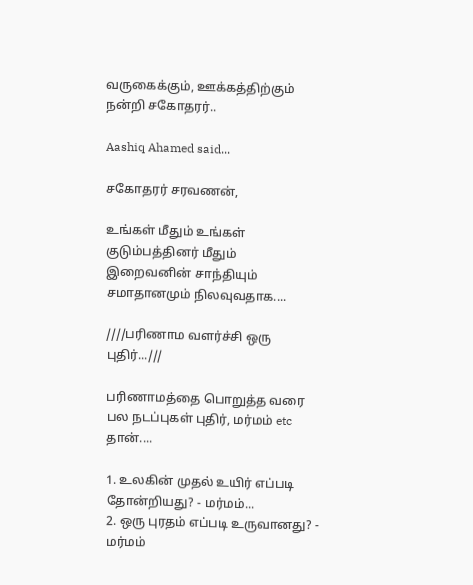வருகைக்கும், ஊக்கத்திற்கும் நன்றி சகோதரர்..

Aashiq Ahamed said...

சகோதரர் சரவணன்,

உங்கள் மீதும் உங்கள் குடும்பத்தினர் மீதும் இறைவனின் சாந்தியும் சமாதானமும் நிலவுவதாக....

////பரிணாம வளர்ச்சி ஒரு புதிர்...///

பரிணாமத்தை பொறுத்த வரை பல நடப்புகள் புதிர், மர்மம் etc தான்....

1. உலகின் முதல் உயிர் எப்படி தோன்றியது? - மர்மம்...
2. ஒரு புரதம் எப்படி உருவானது? - மர்மம்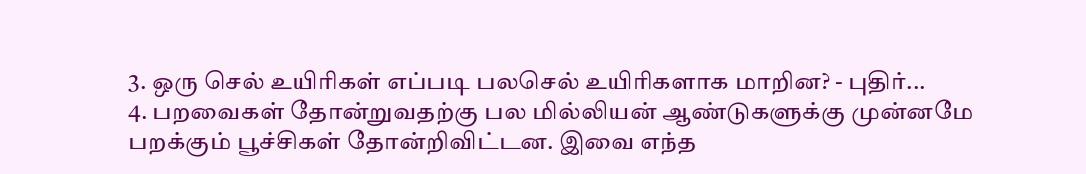3. ஒரு செல் உயிரிகள் எப்படி பலசெல் உயிரிகளாக மாறின? - புதிர்...
4. பறவைகள் தோன்றுவதற்கு பல மில்லியன் ஆண்டுகளுக்கு முன்னமே பறக்கும் பூச்சிகள் தோன்றிவிட்டன. இவை எந்த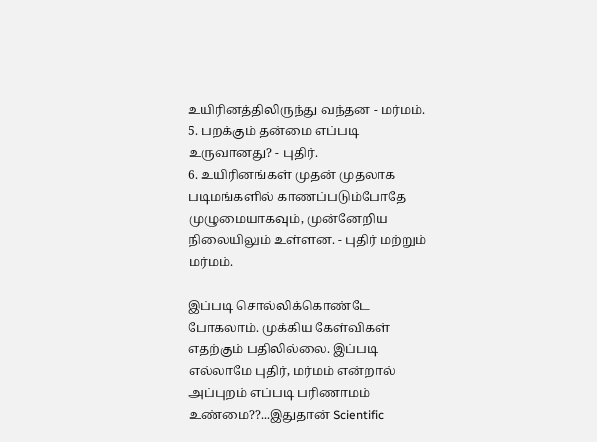உயிரினத்திலிருந்து வந்தன - மர்மம்.
5. பறக்கும் தன்மை எப்படி உருவானது? - புதிர்.
6. உயிரினங்கள் முதன் முதலாக படிமங்களில் காணப்படும்போதே முழுமையாகவும், முன்னேறிய நிலையிலும் உள்ளன. - புதிர் மற்றும் மர்மம்.

இப்படி சொல்லிக்கொண்டே போகலாம். முக்கிய கேள்விகள் எதற்கும் பதிலில்லை. இப்படி எல்லாமே புதிர், மர்மம் என்றால் அப்புறம் எப்படி பரிணாமம் உண்மை??...இதுதான் Scientific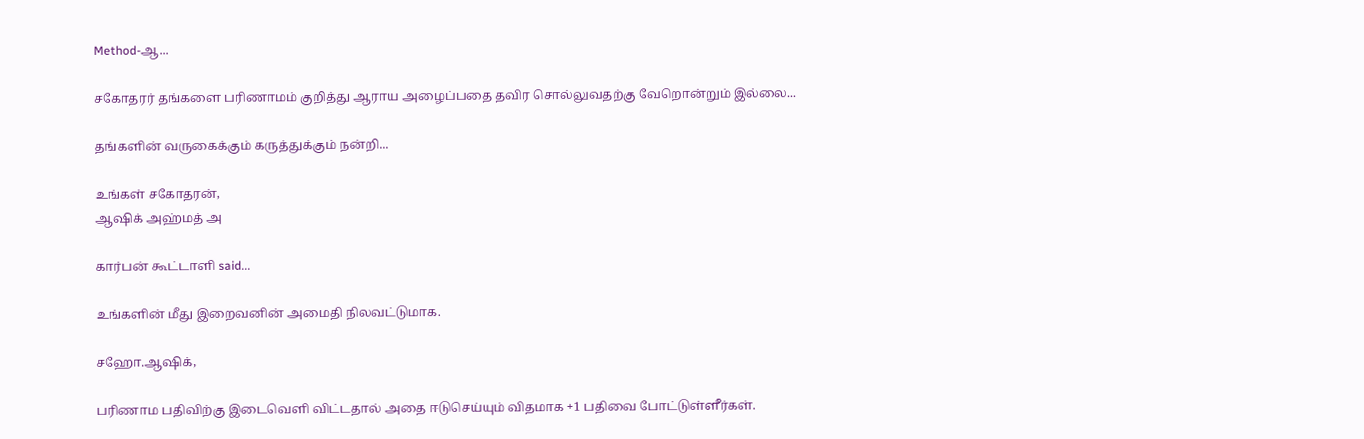Method-ஆ...

சகோதரர் தங்களை பரிணாமம் குறித்து ஆராய அழைப்பதை தவிர சொல்லுவதற்கு வேறொன்றும் இல்லை...

தங்களின் வருகைக்கும் கருத்துக்கும் நன்றி...

உங்கள் சகோதரன்,
ஆஷிக் அஹ்மத் அ

கார்பன் கூட்டாளி said...

உங்களின் மீது இறைவனின் அமைதி நிலவட்டுமாக.

சஹோ.ஆஷிக்,

பரிணாம பதிவிற்கு இடைவெளி விட்டதால் அதை ஈடுசெய்யும் விதமாக +1 பதிவை போட்டுள்ளீர்கள்.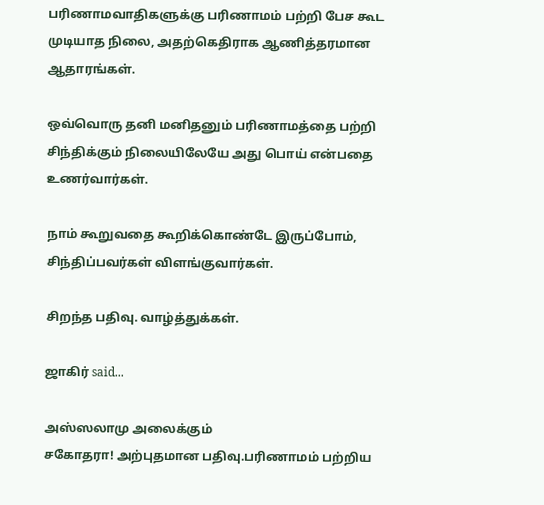பரிணாமவாதிகளுக்கு பரிணாமம் பற்றி பேச கூட முடியாத நிலை, அதற்கெதிராக ஆணித்தரமான ஆதாரங்கள்.

ஒவ்வொரு தனி மனிதனும் பரிணாமத்தை பற்றி சிந்திக்கும் நிலையிலேயே அது பொய் என்பதை உணர்வார்கள்.

நாம் கூறுவதை கூறிக்கொண்டே இருப்போம், சிந்திப்பவர்கள் விளங்குவார்கள்.

சிறந்த பதிவு. வாழ்த்துக்கள்.

ஜாகிர் said...

அஸ்ஸலாமு அலைக்கும்
சகோதரா! அற்புதமான பதிவு.பரிணாமம் பற்றிய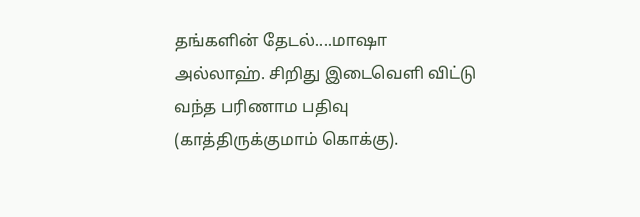தங்களின் தேடல்....மாஷா அல்லாஹ். சிறிது இடைவெளி விட்டு வந்த பரிணாம பதிவு (காத்திருக்குமாம் கொக்கு).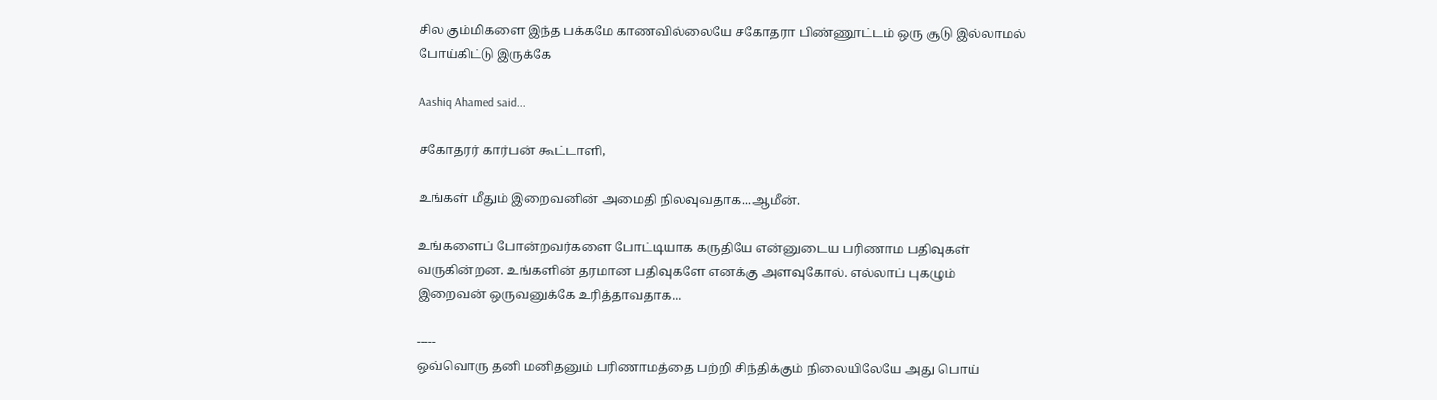சில கும்மிகளை இந்த பக்கமே காணவில்லையே சகோதரா பிண்ணூட்டம் ஒரு சூடு இல்லாமல் போய்கிட்டு இருக்கே

Aashiq Ahamed said...

சகோதரர் கார்பன் கூட்டாளி,

உங்கள் மீதும் இறைவனின் அமைதி நிலவுவதாக...ஆமீன்.

உங்களைப் போன்றவர்களை போட்டியாக கருதியே என்னுடைய பரிணாம பதிவுகள் வருகின்றன. உங்களின் தரமான பதிவுகளே எனக்கு அளவுகோல். எல்லாப் புகழும் இறைவன் ஒருவனுக்கே உரித்தாவதாக...

-----
ஒவ்வொரு தனி மனிதனும் பரிணாமத்தை பற்றி சிந்திக்கும் நிலையிலேயே அது பொய்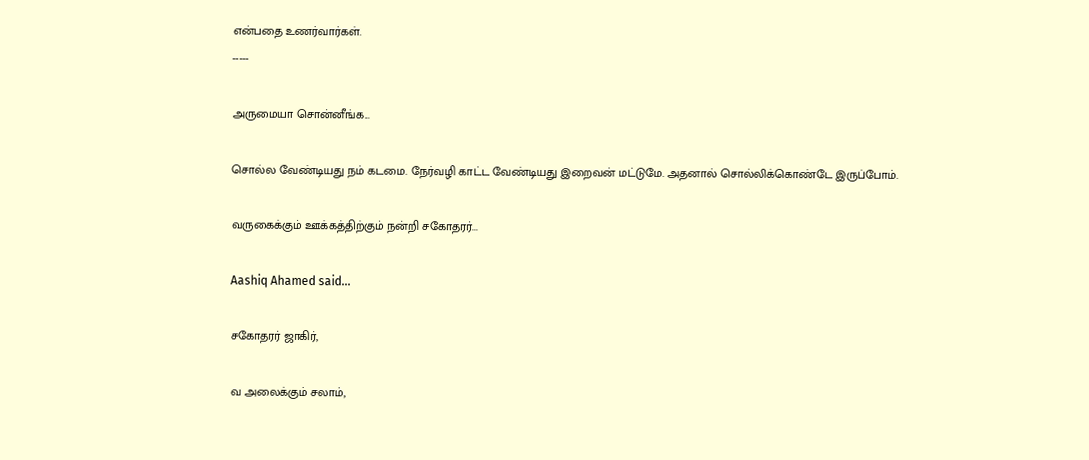என்பதை உணர்வார்கள்.
-----

அருமையா சொன்னீங்க...

சொல்ல வேண்டியது நம் கடமை. நேர்வழி காட்ட வேண்டியது இறைவன் மட்டுமே. அதனால் சொல்லிக்கொண்டே இருப்போம்.

வருகைக்கும் ஊக்கத்திற்கும் நன்றி சகோதரர்...

Aashiq Ahamed said...

சகோதரர் ஜாகிர்,

வ அலைக்கும் சலாம்,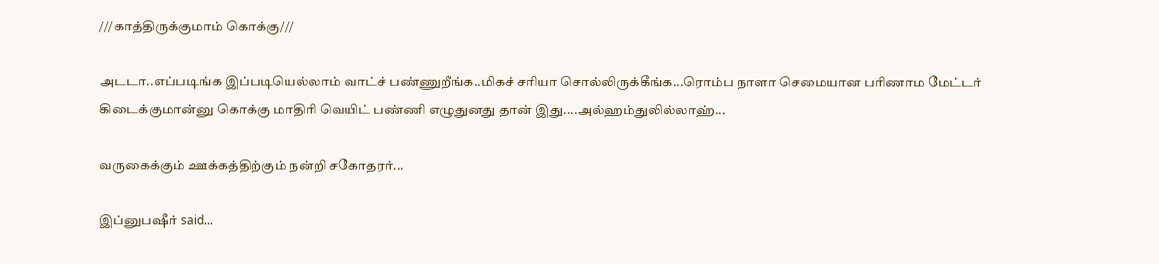///காத்திருக்குமாம் கொக்கு///

அடடா..எப்படிங்க இப்படியெல்லாம் வாட்ச் பண்ணுறீங்க..மிகச் சரியா சொல்லிருக்கீங்க...ரொம்ப நாளா செமையான பரிணாம மேட்டர் கிடைக்குமான்னு கொக்கு மாதிரி வெயிட் பண்ணி எழுதுனது தான் இது....அல்ஹம்துலில்லாஹ்...

வருகைக்கும் ஊக்கத்திற்கும் நன்றி சகோதரர்...

இப்னுபஷீர் said...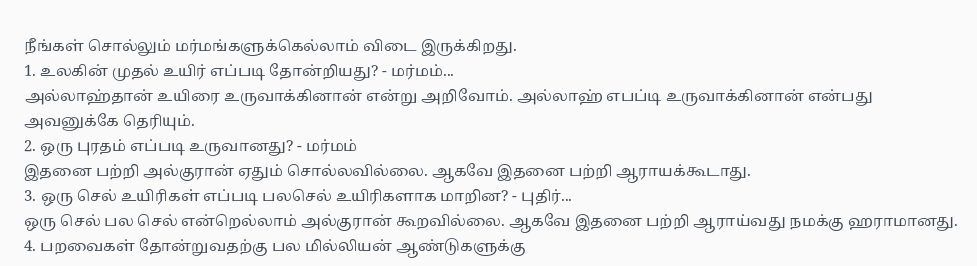நீங்கள் சொல்லும் மர்மங்களுக்கெல்லாம் விடை இருக்கிறது.
1. உலகின் முதல் உயிர் எப்படி தோன்றியது? - மர்மம்...
அல்லாஹ்தான் உயிரை உருவாக்கினான் என்று அறிவோம். அல்லாஹ் எபப்டி உருவாக்கினான் என்பது அவனுக்கே தெரியும்.
2. ஒரு புரதம் எப்படி உருவானது? - மர்மம்
இதனை பற்றி அல்குரான் ஏதும் சொல்லவில்லை. ஆகவே இதனை பற்றி ஆராயக்கூடாது.
3. ஒரு செல் உயிரிகள் எப்படி பலசெல் உயிரிகளாக மாறின? - புதிர்...
ஒரு செல் பல செல் என்றெல்லாம் அல்குரான் கூறவில்லை. ஆகவே இதனை பற்றி ஆராய்வது நமக்கு ஹராமானது.
4. பறவைகள் தோன்றுவதற்கு பல மில்லியன் ஆண்டுகளுக்கு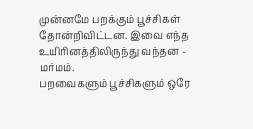முன்னமே பறக்கும் பூச்சிகள் தோன்றிவிட்டன. இவை எந்த உயிரினத்திலிருந்து வந்தன - மர்மம்.
பறவைகளும் பூச்சிகளும் ஒரே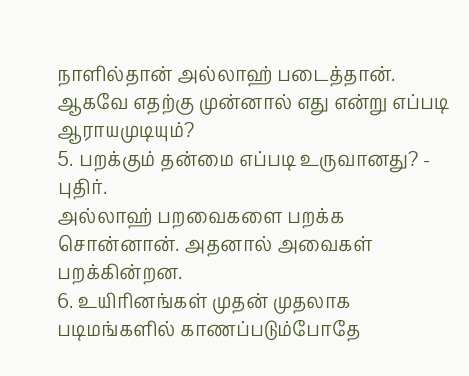நாளில்தான் அல்லாஹ் படைத்தான். ஆகவே எதற்கு முன்னால் எது என்று எப்படி ஆராயமுடியும்?
5. பறக்கும் தன்மை எப்படி உருவானது? - புதிர்.
அல்லாஹ் பறவைகளை பறக்க சொன்னான். அதனால் அவைகள் பறக்கின்றன.
6. உயிரினங்கள் முதன் முதலாக படிமங்களில் காணப்படும்போதே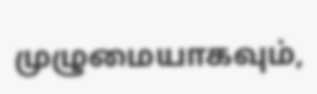முழுமையாகவும்,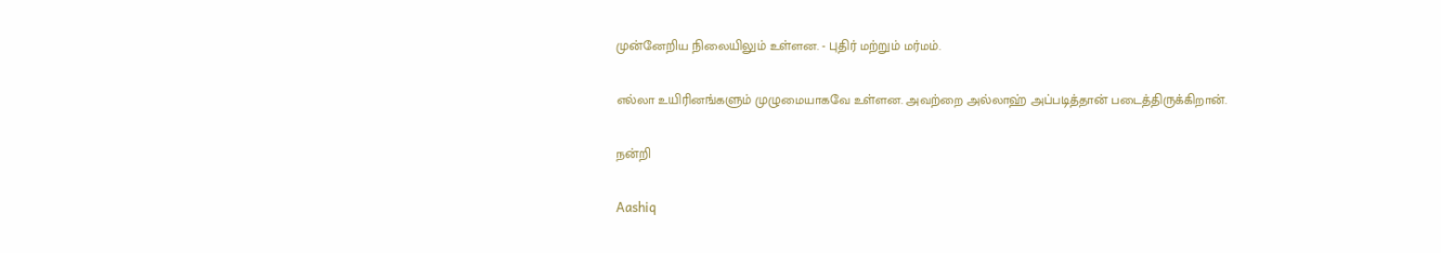முன்னேறிய நிலையிலும் உள்ளன. - புதிர் மற்றும் மர்மம்.

எல்லா உயிரினங்களும் முழுமையாகவே உள்ளன. அவற்றை அல்லாஹ் அப்படித்தான் படைத்திருக்கிறான்.

நன்றி

Aashiq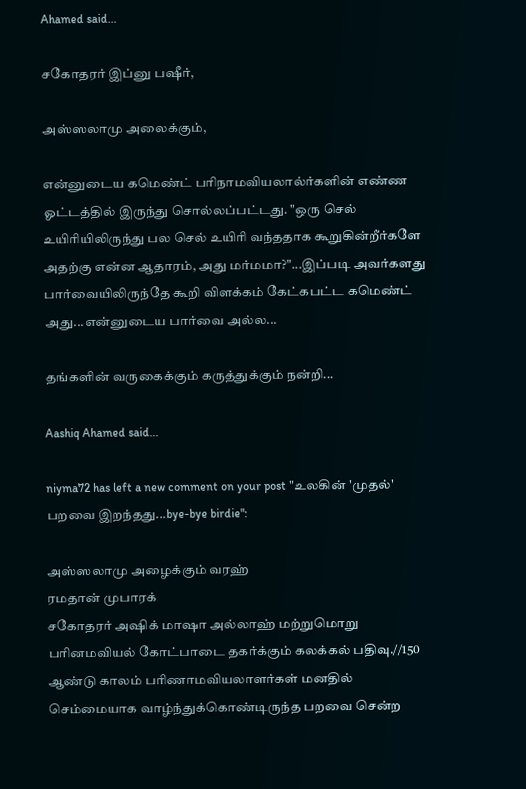Ahamed said...

சகோதரர் இப்னு பஷீர்,

அஸ்ஸலாமு அலைக்கும்,

என்னுடைய கமெண்ட் பரிநாமவியலால்ர்களின் எண்ண ஓட்டத்தில் இருந்து சொல்லப்பட்டது. "ஒரு செல் உயிரியிலிருந்து பல செல் உயிரி வந்ததாக கூறுகின்றீர்களே அதற்கு என்ன ஆதாரம், அது மர்மமா?"...இப்படி அவர்களது பார்வையிலிருந்தே கூறி விளக்கம் கேட்கபட்ட கமெண்ட் அது...என்னுடைய பார்வை அல்ல...

தங்களின் வருகைக்கும் கருத்துக்கும் நன்றி...

Aashiq Ahamed said...

niyma72 has left a new comment on your post "உலகின் 'முதல்' பறவை இறந்தது...bye-bye birdie":

அஸ்ஸலாமு அழைக்கும் வரஹ்
ரமதான் முபாரக்
சகோதரர் அஷிக் மாஷா அல்லாஹ் மற்றுமொறு பரினமவியல் கோட்பாடை தகர்க்கும் கலக்கல் பதிவு.//150 ஆண்டு காலம் பரிணாமவியலாளர்கள் மனதில் செம்மையாக வாழ்ந்துக்கொண்டிருந்த பறவை சென்ற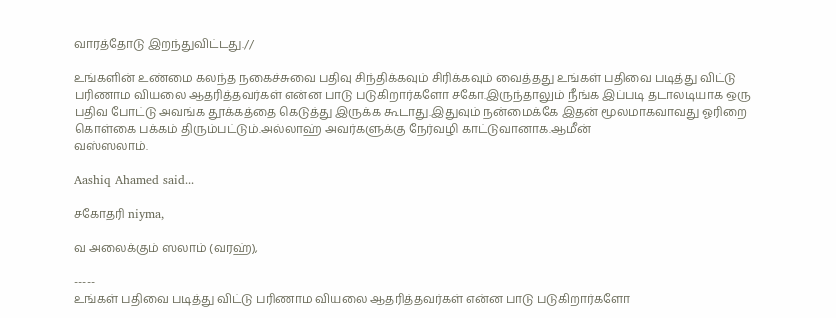வாரத்தோடு இறந்துவிட்டது.//

உங்களின் உண்மை கலந்த நகைச்சுவை பதிவு சிந்திக்கவும் சிரிக்கவும் வைத்தது உங்கள் பதிவை படித்து விட்டு பரிணாம வியலை ஆதரித்தவர்கள் என்ன பாடு படுகிறார்களோ சகோ.இருந்தாலும் நீங்க இப்படி தடாலடியாக ஒரு பதிவ போட்டு அவங்க தூக்கத்தை கெடுத்து இருக்க கூடாது.இதுவும் நன்மைக்கே இதன் மூலமாகவாவது ஓரிறை கொள்கை பக்கம் திரும்பட்டும்.அல்லாஹ் அவர்களுக்கு நேர்வழி காட்டுவானாக.ஆமீன்
வஸ்ஸலாம்.

Aashiq Ahamed said...

சகோதரி niyma,

வ அலைக்கும் ஸலாம் (வரஹ்),

-----
உங்கள் பதிவை படித்து விட்டு பரிணாம வியலை ஆதரித்தவர்கள் என்ன பாடு படுகிறார்களோ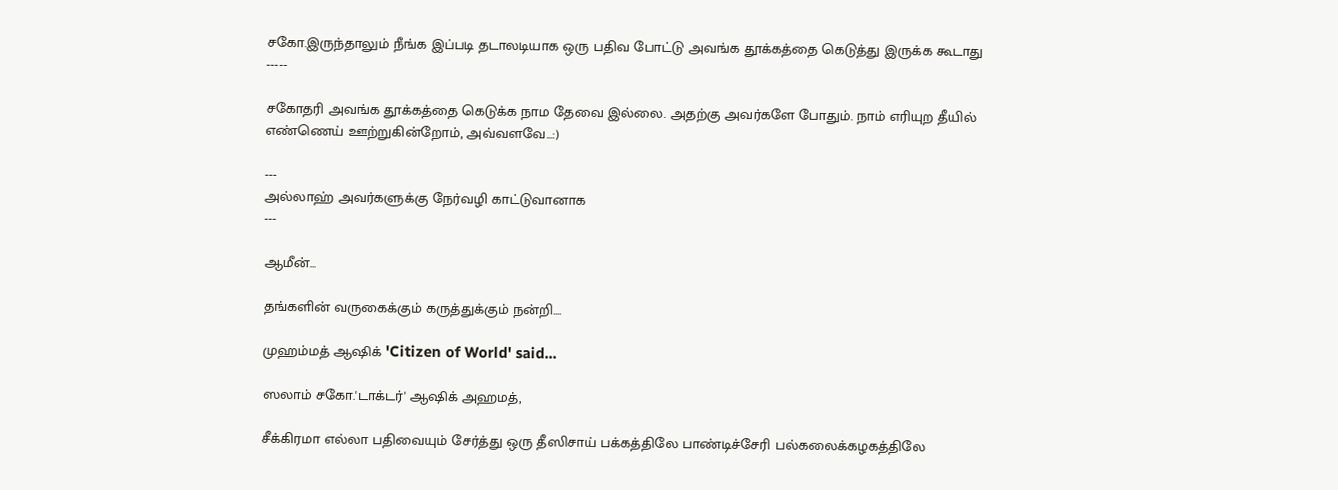சகோ.இருந்தாலும் நீங்க இப்படி தடாலடியாக ஒரு பதிவ போட்டு அவங்க தூக்கத்தை கெடுத்து இருக்க கூடாது
-----

சகோதரி அவங்க தூக்கத்தை கெடுக்க நாம தேவை இல்லை. அதற்கு அவர்களே போதும். நாம் எரியுற தீயில் எண்ணெய் ஊற்றுகின்றோம், அவ்வளவே...:)

---
அல்லாஹ் அவர்களுக்கு நேர்வழி காட்டுவானாக
---

ஆமீன்...

தங்களின் வருகைக்கும் கருத்துக்கும் நன்றி....

முஹம்மத் ஆஷிக் 'Citizen of World' said...

ஸலாம் சகோ.'டாக்டர்' ஆஷிக் அஹமத்,

சீக்கிரமா எல்லா பதிவையும் சேர்த்து ஒரு தீஸிசாய் பக்கத்திலே பாண்டிச்சேரி பல்கலைக்கழகத்திலே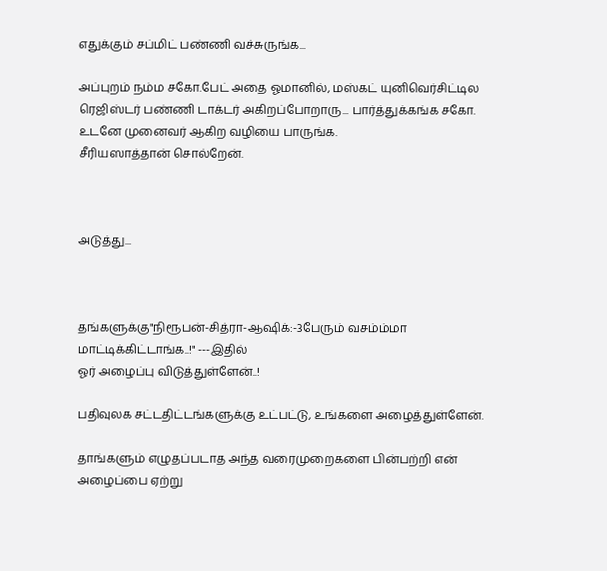எதுக்கும் சப்மிட் பண்ணி வச்சுருங்க...

அப்புறம் நம்ம சகோ.பேட் அதை ஓமானில், மஸ்கட் யுனிவெர்சிட்டில ரெஜிஸ்டர் பண்ணி டாக்டர் அகிறப்போறாரு... பார்த்துக்கங்க சகோ. உடனே முனைவர் ஆகிற வழியை பாருங்க.
சீரியஸாத்தான் சொல்றேன்.



அடுத்து...



தங்களுக்கு"நிரூபன்-சித்ரா-ஆஷிக்:-3பேரும் வசம்ம்மா மாட்டிக்கிட்டாங்க..!" ---இதில்
ஓர் அழைப்பு விடுத்துள்ளேன்..!

பதிவுலக சட்டதிட்டங்களுக்கு உட்பட்டு, உங்களை அழைத்துள்ளேன்.

தாங்களும் எழுதப்படாத அந்த வரைமுறைகளை பின்பற்றி என் அழைப்பை ஏற்று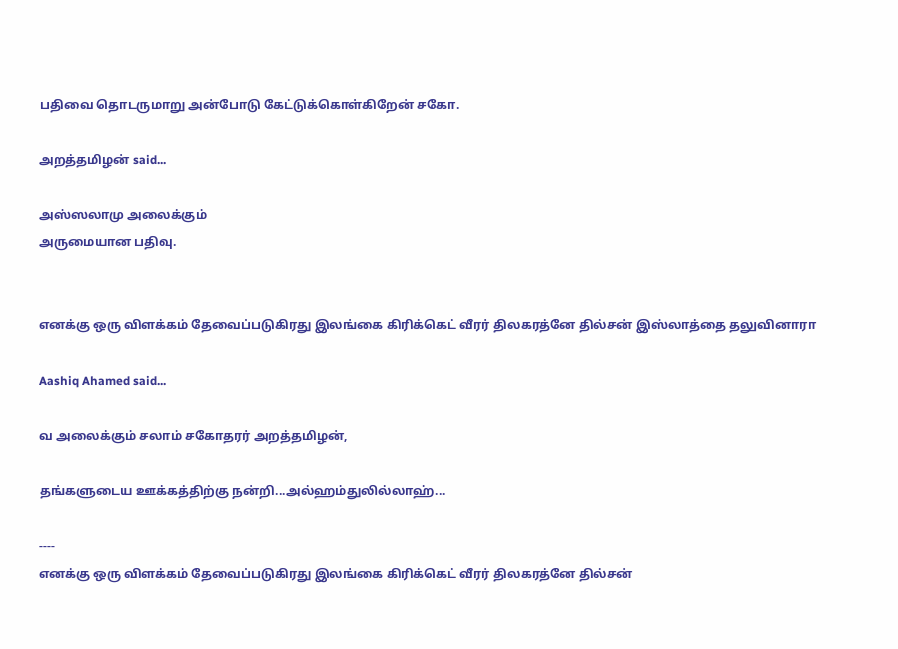பதிவை தொடருமாறு அன்போடு கேட்டுக்கொள்கிறேன் சகோ.

அறத்தமிழன் said...

அஸ்ஸலாமு அலைக்கும்
அருமையான பதிவு.


எனக்கு ஒரு விளக்கம் தேவைப்படுகிரது இலங்கை கிரிக்கெட் வீரர் திலகரத்னே தில்சன் இஸ்லாத்தை தலுவினாரா

Aashiq Ahamed said...

வ அலைக்கும் சலாம் சகோதரர் அறத்தமிழன்,

தங்களுடைய ஊக்கத்திற்கு நன்றி...அல்ஹம்துலில்லாஹ்...

----
எனக்கு ஒரு விளக்கம் தேவைப்படுகிரது இலங்கை கிரிக்கெட் வீரர் திலகரத்னே தில்சன்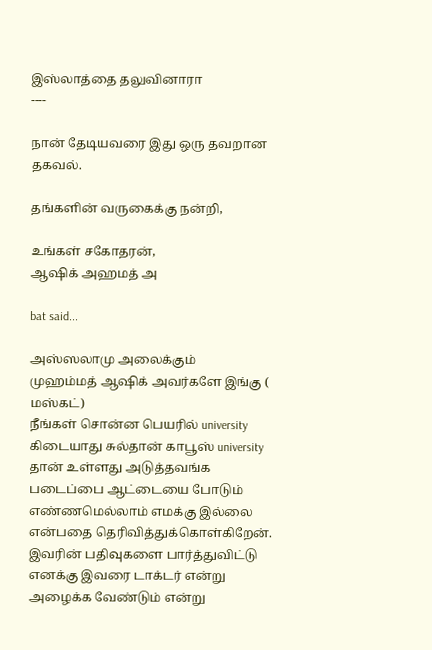இஸ்லாத்தை தலுவினாரா
----

நான் தேடியவரை இது ஒரு தவறான தகவல்.

தங்களின் வருகைக்கு நன்றி,

உங்கள் சகோதரன்,
ஆஷிக் அஹமத் அ

bat said...

அஸ்ஸலாமு அலைக்கும்
முஹம்மத் ஆஷிக் அவர்களே இங்கு ( மஸ்கட்)
நீங்கள் சொன்ன பெயரில் university கிடையாது சுல்தான் காபூஸ் university தான் உள்ளது அடுத்தவங்க படைப்பை ஆட்டையை போடும் எண்ணமெல்லாம் எமக்கு இல்லை என்பதை தெரிவித்துக்கொள்கிறேன். இவரின் பதிவுகளை பார்த்துவிட்டு எனக்கு இவரை டாக்டர் என்று அழைக்க வேண்டும் என்று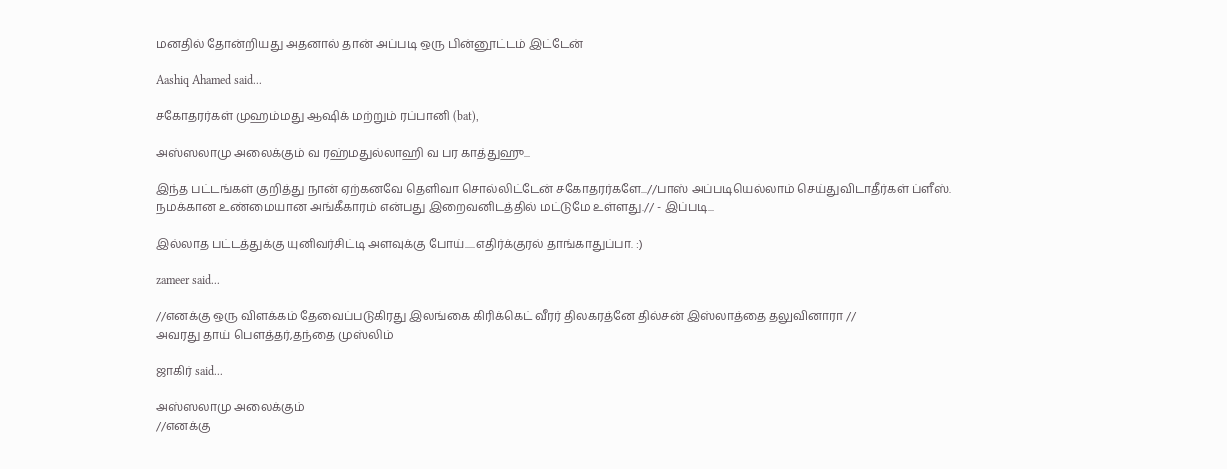மனதில் தோன்றியது அதனால் தான் அப்படி ஒரு பின்னூட்டம் இட்டேன்

Aashiq Ahamed said...

சகோதரர்கள் முஹம்மது ஆஷிக் மற்றும் ரப்பானி (bat),

அஸ்ஸலாமு அலைக்கும் வ ரஹ்மதுல்லாஹி வ பர காத்துஹு...

இந்த பட்டங்கள் குறித்து நான் ஏற்கனவே தெளிவா சொல்லிட்டேன் சகோதரர்களே...//பாஸ் அப்படியெல்லாம் செய்துவிடாதீர்கள் ப்ளீஸ். நமக்கான உண்மையான அங்கீகாரம் என்பது இறைவனிடத்தில் மட்டுமே உள்ளது.// - இப்படி...

இல்லாத பட்டத்துக்கு யுனிவர்சிட்டி அளவுக்கு போய்.....எதிர்க்குரல் தாங்காதுப்பா. :)

zameer said...

//எனக்கு ஒரு விளக்கம் தேவைப்படுகிரது இலங்கை கிரிக்கெட் வீரர் திலகரத்னே தில்சன் இஸ்லாத்தை தலுவினாரா //
அவரது தாய் பௌத்தர்,தந்தை முஸ்லிம்

ஜாகிர் said...

அஸ்ஸலாமு அலைக்கும்
//எனக்கு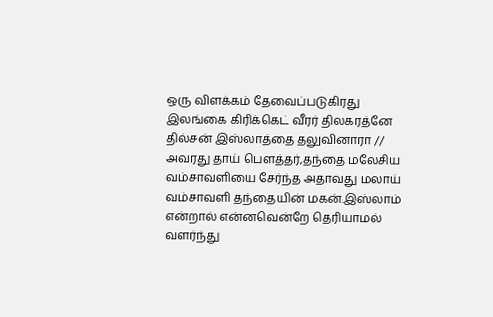ஒரு விளக்கம் தேவைப்படுகிரது இலங்கை கிரிக்கெட் வீரர் திலகரத்னே தில்சன் இஸ்லாத்தை தலுவினாரா //
அவரது தாய் பௌத்தர்,தந்தை மலேசிய வம்சாவளியை சேர்ந்த அதாவது மலாய் வம்சாவளி தந்தையின் மகன்.இஸ்லாம் என்றால் என்னவென்றே தெரியாமல் வளர்ந்து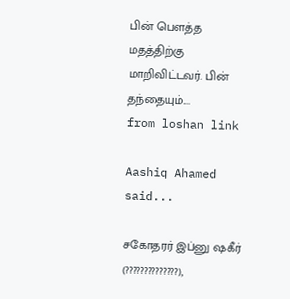பின் பௌத்த மதத்திற்கு மாறிவிட்டவர். பின் தந்தையும்....
from loshan link

Aashiq Ahamed said...

சகோதரர் இப்னு ஷகீர் (??????????????),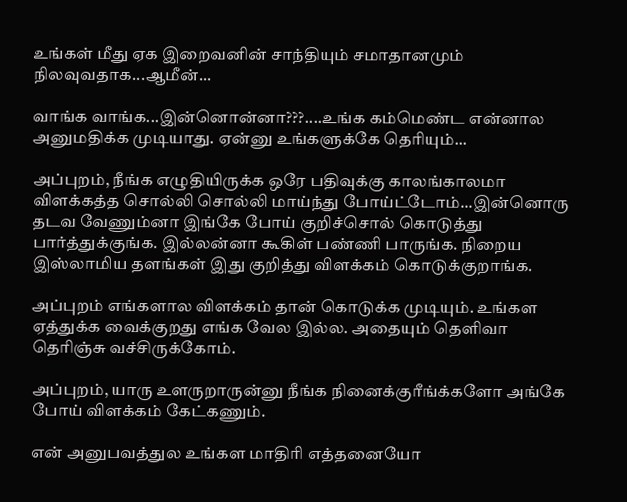உங்கள் மீது ஏக இறைவனின் சாந்தியும் சமாதானமும் நிலவுவதாக...ஆமீன்...

வாங்க வாங்க...இன்னொன்னா???....உங்க கம்மெண்ட என்னால அனுமதிக்க முடியாது. ஏன்னு உங்களுக்கே தெரியும்...

அப்புறம், நீங்க எழுதியிருக்க ஒரே பதிவுக்கு காலங்காலமா விளக்கத்த சொல்லி சொல்லி மாய்ந்து போய்ட்டோம்...இன்னொரு தடவ வேணும்னா இங்கே போய் குறிச்சொல் கொடுத்து பார்த்துக்குங்க. இல்லன்னா கூகிள் பண்ணி பாருங்க. நிறைய இஸ்லாமிய தளங்கள் இது குறித்து விளக்கம் கொடுக்குறாங்க.

அப்புறம் எங்களால விளக்கம் தான் கொடுக்க முடியும். உங்கள ஏத்துக்க வைக்குறது எங்க வேல இல்ல. அதையும் தெளிவா தெரிஞ்சு வச்சிருக்கோம்.

அப்புறம், யாரு உளருறாருன்னு நீங்க நினைக்குரீங்க்களோ அங்கே போய் விளக்கம் கேட்கணும்.

என் அனுபவத்துல உங்கள மாதிரி எத்தனையோ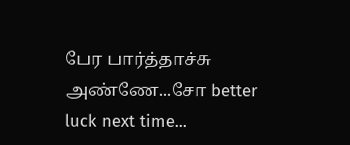பேர பார்த்தாச்சு அண்ணே...சோ better luck next time...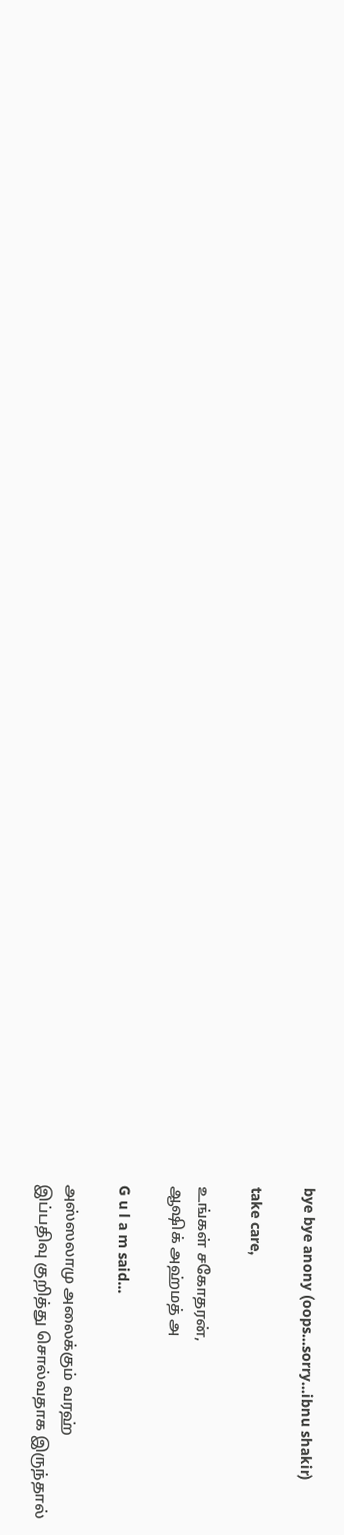bye bye anony (oops...sorry...ibnu shakir)

take care,

உங்கள் சகோதரன்,
ஆஷிக் அஹ்மத் அ

G u l a m said...

அஸ்ஸலாமு அலைக்கும் வரஹ்
இப்பதிவு குறித்து சொல்வதாக இருந்தால்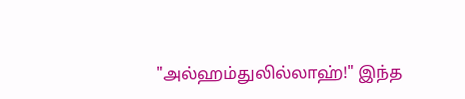"அல்ஹம்துலில்லாஹ்!" இந்த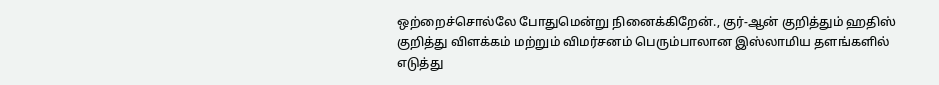ஒற்றைச்சொல்லே போதுமென்று நினைக்கிறேன்., குர்-ஆன் குறித்தும் ஹதிஸ் குறித்து விளக்கம் மற்றும் விமர்சனம் பெரும்பாலான இஸ்லாமிய தளங்களில் எடுத்து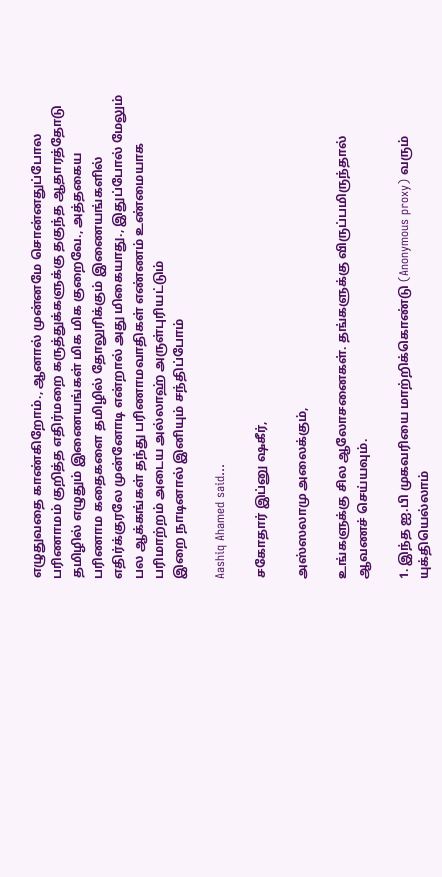எழுதுவதை காண்கிறோம்., ஆனால் முன்னமே சொன்னதுப்போல பரிணாமம் குறித்த எதிர்மறை கருத்துக்களுக்கு தகுந்த ஆதாரத்தோடு தமிழில் எழுதும் இணையங்கள் மிக மிக குறைவே., அத்தகைய பரிணாம கதைகளை தமிழில் தோலுரிக்கும் இணையங்களில் எதிர்க்குரலே முன்னோடி என்றால் அது மிகையாது., இதுப்போல் மேலும் பல ஆக்கங்கள் தந்து பரிணாமவாதிகள் எண்ணம் உண்மையாக பரிமாற்றம் அடைய அல்லாஹ் அருள்புரியட்டும்
இறை நாடினால் இனியும் சந்திப்போம்

Aashiq Ahamed said...

சகோதார் இப்னு ஷகீர்,

அஸ்ஸலாமு அலைக்கும்,

உங்களுக்கு சில ஆலோசனைகள். தங்களுக்கு விருப்பமிருந்தால் ஆவணச் செய்யவும்.

1. இந்த ஐ.பி முகவரியை மாற்றிக்கொண்டு (Anonymous proxy) வரும் யுக்தியெல்லாம்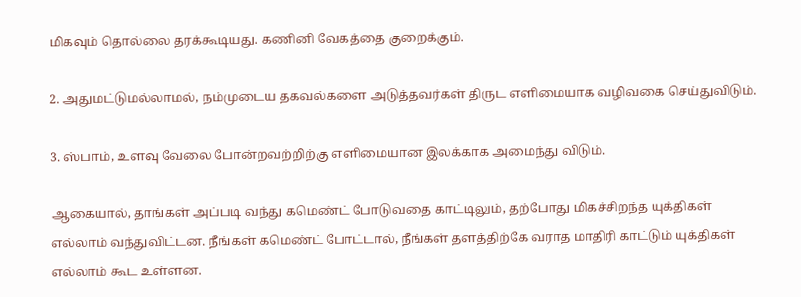மிகவும் தொல்லை தரக்கூடியது. கணினி வேகத்தை குறைக்கும்.

2. அதுமட்டுமல்லாமல், நம்முடைய தகவல்களை அடுத்தவர்கள் திருட எளிமையாக வழிவகை செய்துவிடும்.

3. ஸ்பாம், உளவு வேலை போன்றவற்றிற்கு எளிமையான இலக்காக அமைந்து விடும்.

ஆகையால், தாங்கள் அப்படி வந்து கமெண்ட் போடுவதை காட்டிலும், தற்போது மிகச்சிறந்த யுக்திகள் எல்லாம் வந்துவிட்டன. நீங்கள் கமெண்ட் போட்டால், நீங்கள் தளத்திற்கே வராத மாதிரி காட்டும் யுக்திகள் எல்லாம் கூட உள்ளன.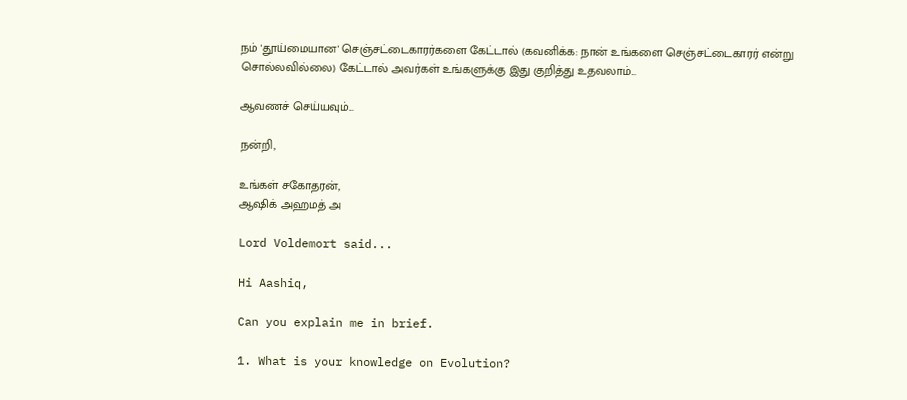நம் 'தூய்மையான' செஞ்சட்டைகாரர்களை கேட்டால் (கவனிக்க: நான் உங்களை செஞ்சட்டைகாரர் என்று சொல்லவில்லை) கேட்டால் அவர்கள் உங்களுக்கு இது குறித்து உதவலாம்...

ஆவணச் செய்யவும்...

நன்றி,

உங்கள் சகோதரன்,
ஆஷிக் அஹமத் அ

Lord Voldemort said...

Hi Aashiq,

Can you explain me in brief.

1. What is your knowledge on Evolution?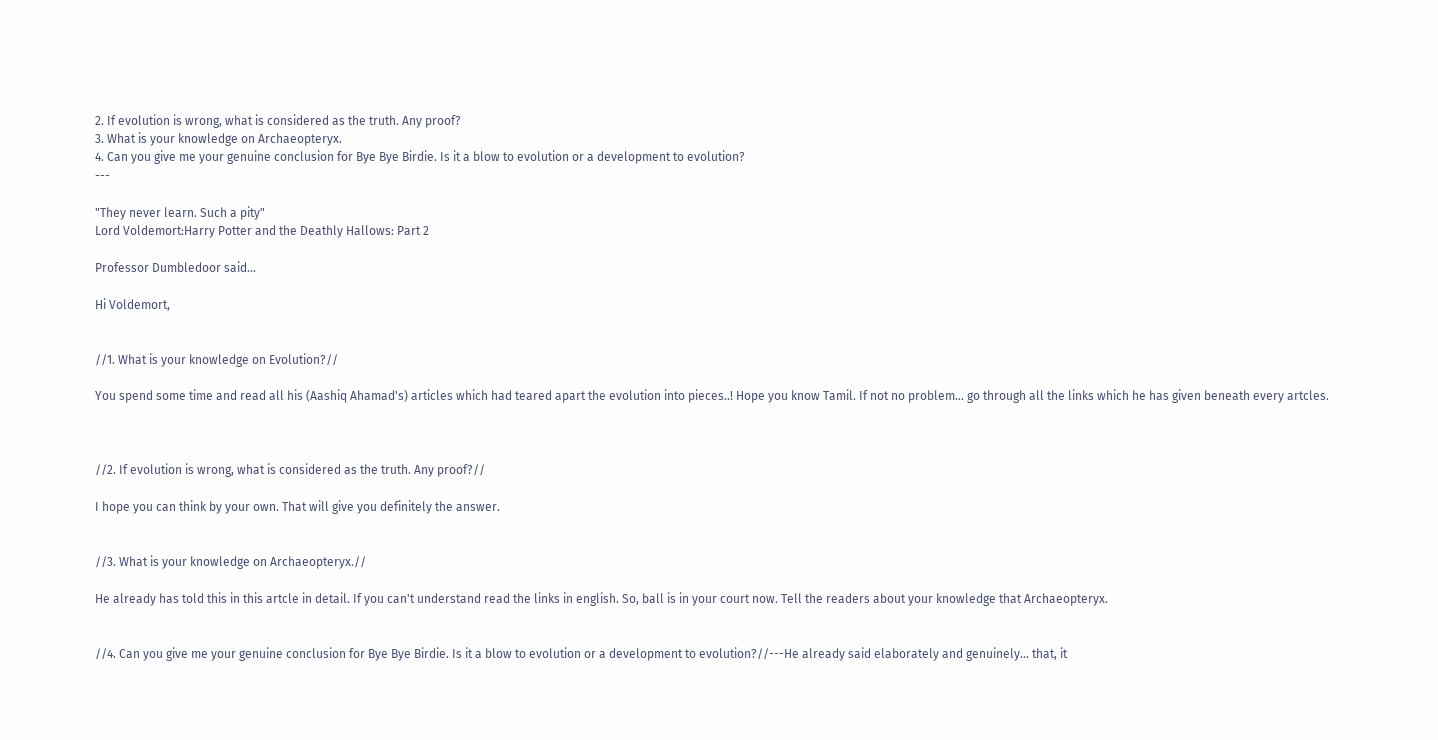2. If evolution is wrong, what is considered as the truth. Any proof?
3. What is your knowledge on Archaeopteryx.
4. Can you give me your genuine conclusion for Bye Bye Birdie. Is it a blow to evolution or a development to evolution?
---

"They never learn. Such a pity"
Lord Voldemort:Harry Potter and the Deathly Hallows: Part 2

Professor Dumbledoor said...

Hi Voldemort,


//1. What is your knowledge on Evolution?//

You spend some time and read all his (Aashiq Ahamad's) articles which had teared apart the evolution into pieces..! Hope you know Tamil. If not no problem... go through all the links which he has given beneath every artcles.



//2. If evolution is wrong, what is considered as the truth. Any proof?//

I hope you can think by your own. That will give you definitely the answer.


//3. What is your knowledge on Archaeopteryx.//

He already has told this in this artcle in detail. If you can't understand read the links in english. So, ball is in your court now. Tell the readers about your knowledge that Archaeopteryx.


//4. Can you give me your genuine conclusion for Bye Bye Birdie. Is it a blow to evolution or a development to evolution?//---He already said elaborately and genuinely... that, it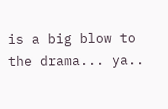is a big blow to the drama... ya..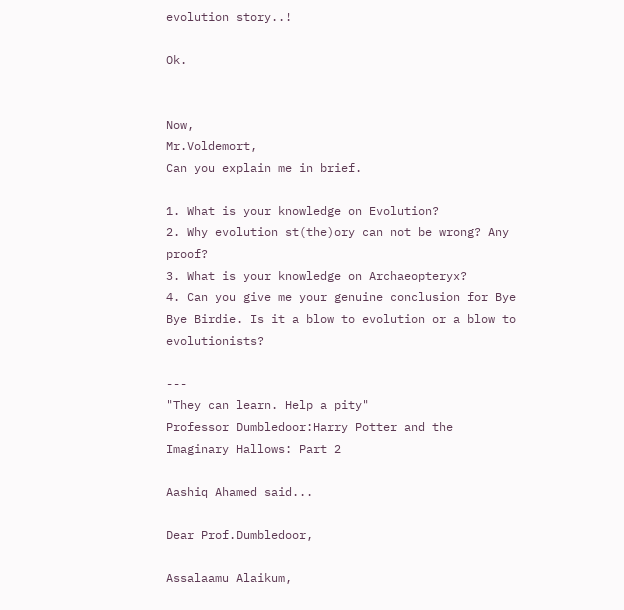evolution story..!

Ok.


Now,
Mr.Voldemort,
Can you explain me in brief.

1. What is your knowledge on Evolution?
2. Why evolution st(the)ory can not be wrong? Any proof?
3. What is your knowledge on Archaeopteryx?
4. Can you give me your genuine conclusion for Bye Bye Birdie. Is it a blow to evolution or a blow to evolutionists?

---
"They can learn. Help a pity"
Professor Dumbledoor:Harry Potter and the Imaginary Hallows: Part 2

Aashiq Ahamed said...

Dear Prof.Dumbledoor,

Assalaamu Alaikum,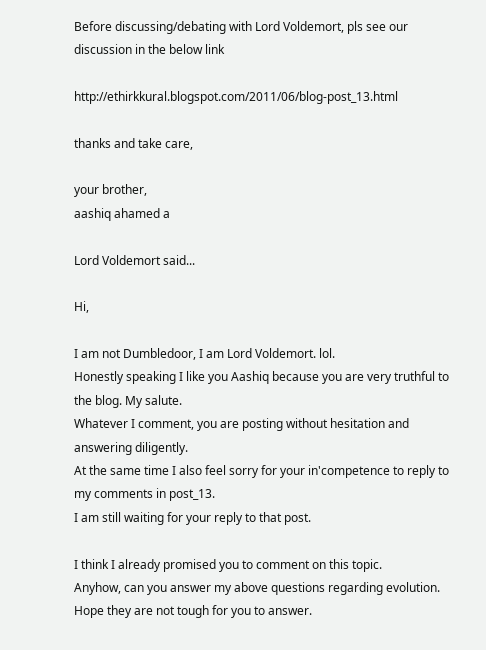Before discussing/debating with Lord Voldemort, pls see our discussion in the below link

http://ethirkkural.blogspot.com/2011/06/blog-post_13.html

thanks and take care,

your brother,
aashiq ahamed a

Lord Voldemort said...

Hi,

I am not Dumbledoor, I am Lord Voldemort. lol.
Honestly speaking I like you Aashiq because you are very truthful to the blog. My salute.
Whatever I comment, you are posting without hesitation and answering diligently.
At the same time I also feel sorry for your in'competence to reply to my comments in post_13.
I am still waiting for your reply to that post.

I think I already promised you to comment on this topic.
Anyhow, can you answer my above questions regarding evolution.
Hope they are not tough for you to answer.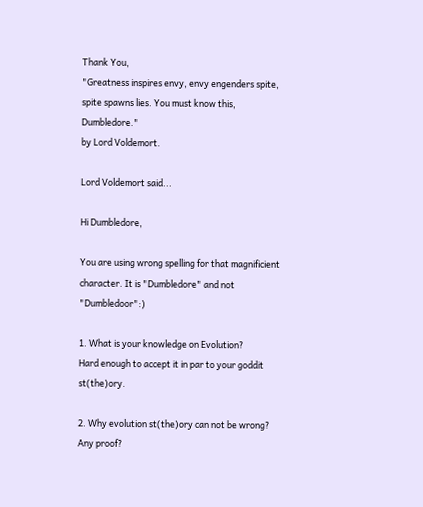Thank You,
"Greatness inspires envy, envy engenders spite, spite spawns lies. You must know this, Dumbledore."
by Lord Voldemort.

Lord Voldemort said...

Hi Dumbledore,

You are using wrong spelling for that magnificient character. It is "Dumbledore" and not "Dumbledoor":)

1. What is your knowledge on Evolution?
Hard enough to accept it in par to your goddit st(the)ory.

2. Why evolution st(the)ory can not be wrong? Any proof?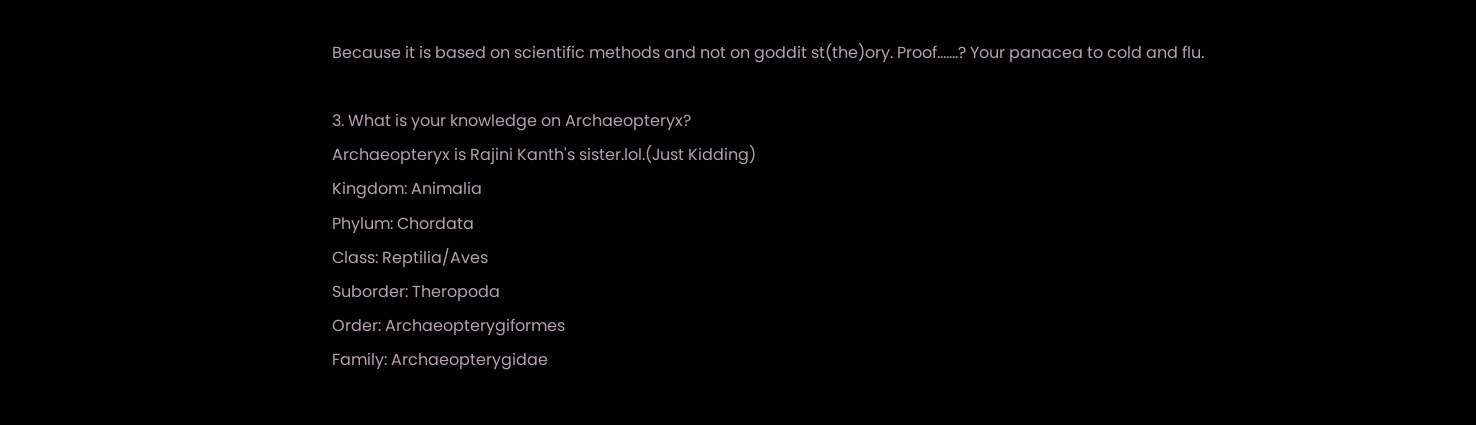Because it is based on scientific methods and not on goddit st(the)ory. Proof.......? Your panacea to cold and flu.

3. What is your knowledge on Archaeopteryx?
Archaeopteryx is Rajini Kanth's sister.lol.(Just Kidding)
Kingdom: Animalia
Phylum: Chordata
Class: Reptilia/Aves
Suborder: Theropoda
Order: Archaeopterygiformes
Family: Archaeopterygidae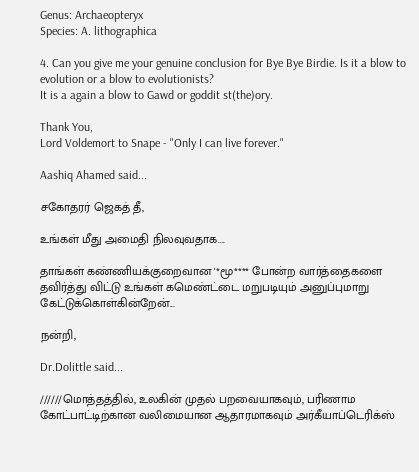Genus: Archaeopteryx
Species: A. lithographica

4. Can you give me your genuine conclusion for Bye Bye Birdie. Is it a blow to evolution or a blow to evolutionists?
It is a again a blow to Gawd or goddit st(the)ory.

Thank You,
Lord Voldemort to Snape - "Only I can live forever."

Aashiq Ahamed said...

சகோதரர் ஜெகத் தீ,

உங்கள் மீது அமைதி நிலவுவதாக....

தாங்கள் கண்ணியக்குறைவான '*மூ**** போன்ற வார்த்தைகளை தவிர்த்து விட்டு உங்கள் கமெண்ட்டை மறுபடியும் அனுப்புமாறு கேட்டுக்கொள்கின்றேன்...

நன்றி,

Dr.Dolittle said...

//////மொத்தத்தில், உலகின் முதல் பறவையாகவும், பரிணாம கோட்பாட்டிற்கான வலிமையான ஆதாரமாகவும் அர்கீயாப்டெரிக்ஸ்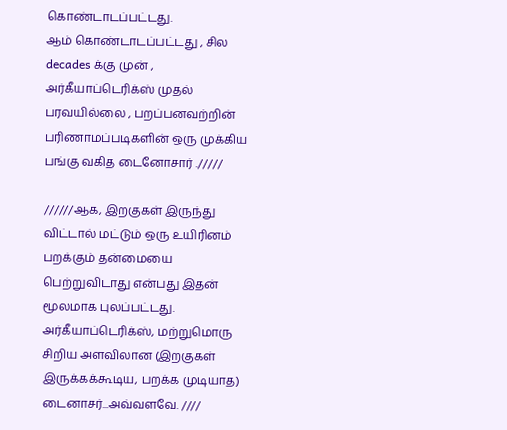கொண்டாடப்பட்டது.
ஆம் கொண்டாடப்பட்டது , சில decades க்கு முன் ,
அர்கீயாப்டெரிக்ஸ் முதல் பரவயில்லை , பறப்பனவற்றின் பரிணாமப்படிகளின் ஒரு முக்கிய பங்கு வகித டைனோசார் ./////

//////ஆக, இறகுகள் இருந்து விட்டால் மட்டும் ஒரு உயிரினம் பறக்கும் தன்மையை பெற்றுவிடாது என்பது இதன் மூலமாக புலப்பட்டது.
அர்கீயாப்டெரிக்ஸ், மற்றுமொரு சிறிய அளவிலான (இறகுகள் இருக்கக்கூடிய, பறக்க முடியாத) டைனாசர்...அவ்வளவே. ////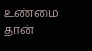உண்மை தான்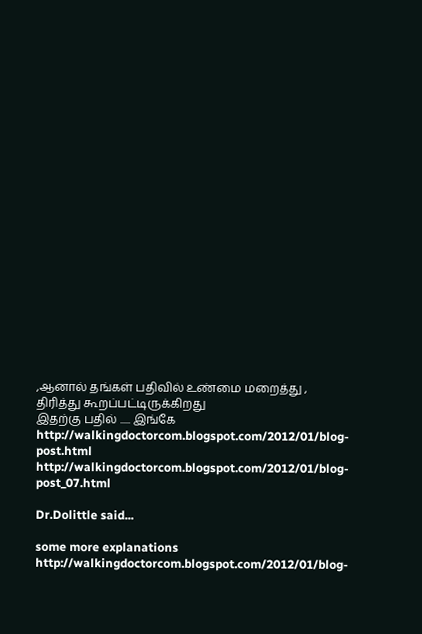,ஆனால் தங்கள் பதிவில் உண்மை மறைத்து , திரித்து கூறப்பட்டிருக்கிறது
இதற்கு பதில் ..... இங்கே
http://walkingdoctorcom.blogspot.com/2012/01/blog-post.html
http://walkingdoctorcom.blogspot.com/2012/01/blog-post_07.html

Dr.Dolittle said...

some more explanations http://walkingdoctorcom.blogspot.com/2012/01/blog-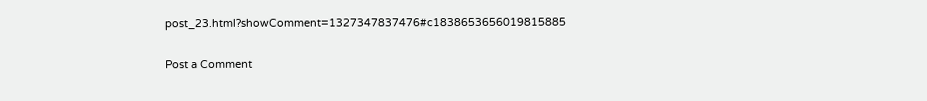post_23.html?showComment=1327347837476#c1838653656019815885

Post a Comment